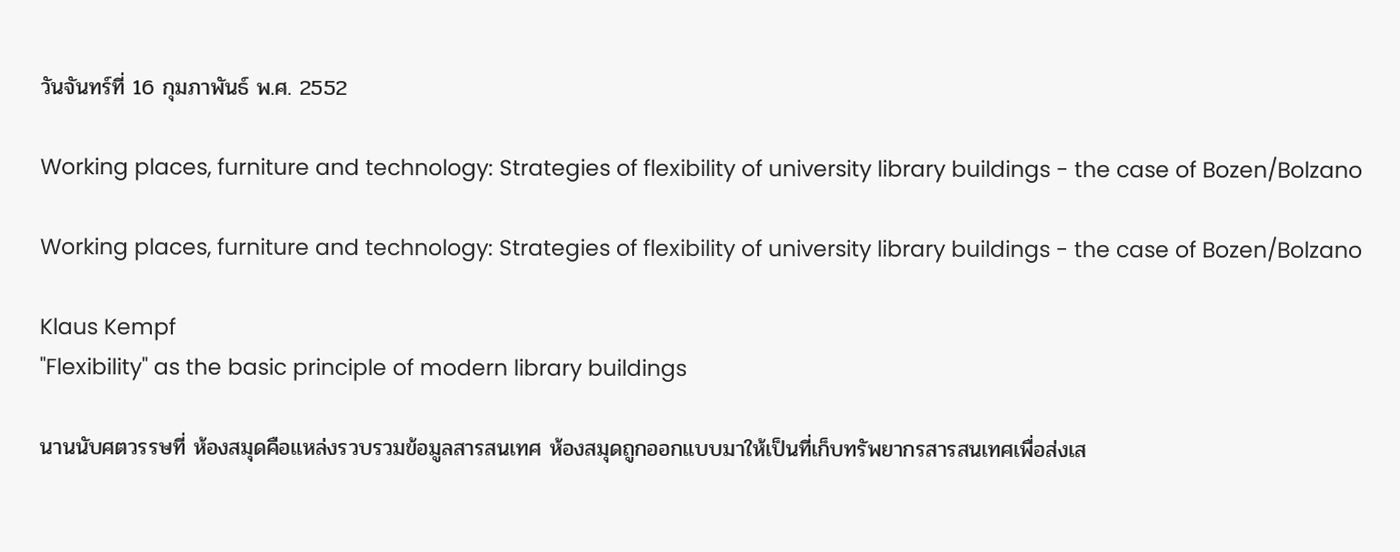วันจันทร์ที่ 16 กุมภาพันธ์ พ.ศ. 2552

Working places, furniture and technology: Strategies of flexibility of university library buildings - the case of Bozen/Bolzano

Working places, furniture and technology: Strategies of flexibility of university library buildings - the case of Bozen/Bolzano

Klaus Kempf
"Flexibility" as the basic principle of modern library buildings

นานนับศตวรรษที่ ห้องสมุดคือแหล่งรวบรวมข้อมูลสารสนเทศ ห้องสมุดถูกออกแบบมาให้เป็นที่เก็บทรัพยากรสารสนเทศเพื่อส่งเส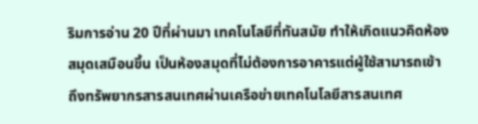ริมการอ่าน 20 ปีที่ผ่านมา เทคโนโลยีที่ทันสมัย ทำให้เกิดแนวคิดห้องสมุดเสมือนขึ้น เป็นห้องสมุดที่ไม่ต้องการอาคารแต่ผู้ใช้สามารถเข้าถึงทรัพยากรสารสนเทศผ่านเครือข่ายเทคโนโลยีสารสนเทศ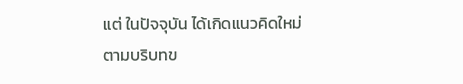แต่ ในปัจจุบัน ได้เกิดแนวคิดใหม่ตามบริบทข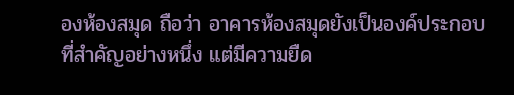องห้องสมุด ถือว่า อาคารห้องสมุดยังเป็นองค์ประกอบที่สำคัญอย่างหนึ่ง แต่มีความยืด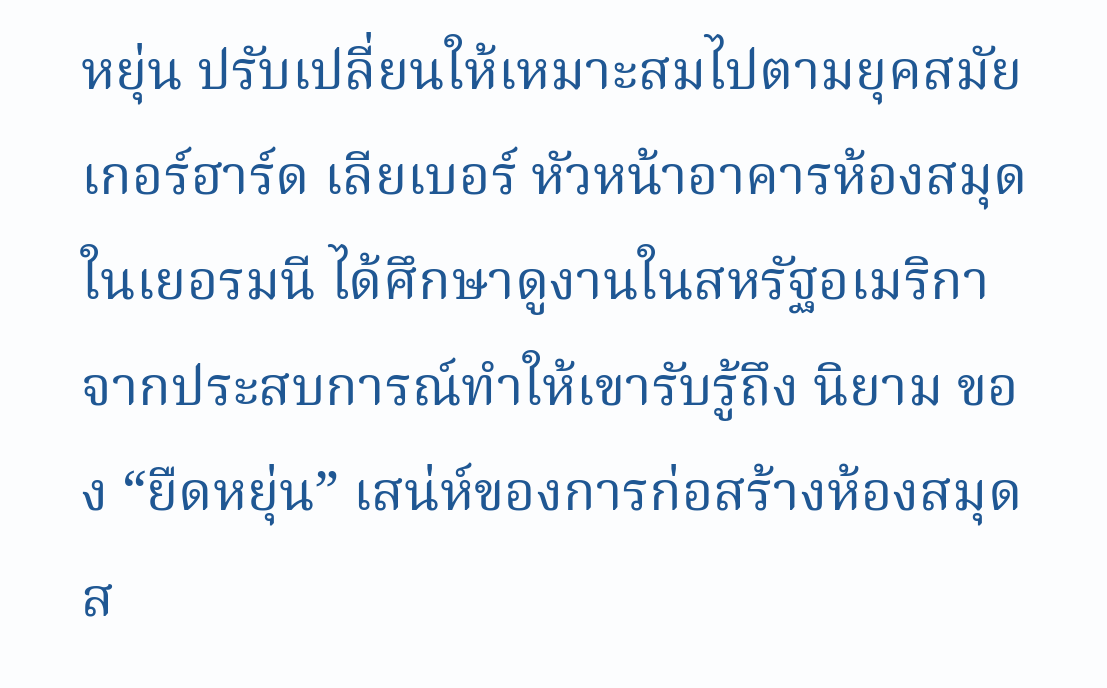หยุ่น ปรับเปลี่ยนให้เหมาะสมไปตามยุคสมัย
เกอร์ฮาร์ด เลียเบอร์ หัวหน้าอาคารห้องสมุดในเยอรมนี ได้ศึกษาดูงานในสหรัฐอเมริกา จากประสบการณ์ทำให้เขารับรู้ถึง นิยาม ของ “ยืดหยุ่น” เสน่ห์ของการก่อสร้างห้องสมุดส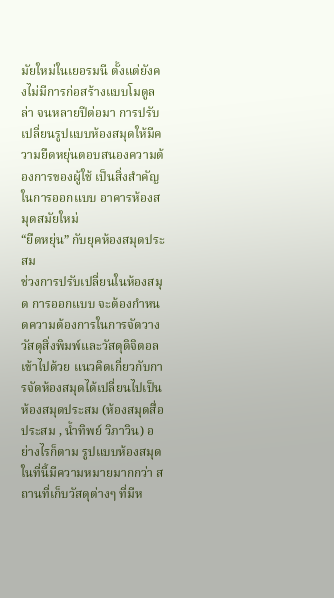มัยใหม่ในเยอรมนี ตั้งแต่ยังคงไม่มีการก่อสร้างแบบโมดูลล่า จนหลายปีต่อมา การปรับเปลี่ยนรูปแบบห้องสมุดให้มีความยืดหยุ่นตอบสนองความต้องการของผู้ใช้ เป็นสิ่งสำคัญในการออกแบบ อาคารห้องสมุดสมัยใหม่
“ยืดหยุ่น” กับยุคห้องสมุดประสม
ช่วงการปรับเปลี่ยนในห้องสมุด การออกแบบ จะต้องกำหนดความต้องการในการจัดวางวัสดุสิ่งพิมพ์และวัสดุดิจิตอลเข้าไปด้วย แนวคิดเกี่ยวกับการจัดห้องสมุดได้เปลี่ยนไปเป็นห้องสมุดประสม (ห้องสมุดสื่อประสม , น้ำทิพย์ วิภาวิน) อย่างไรก็ตาม รูปแบบห้องสมุดในที่นี้มีความหมายมากกว่า สถานที่เก็บวัสดุต่างๆ ที่มีห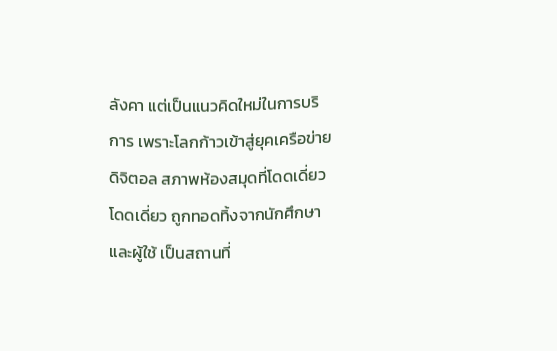ลังคา แต่เป็นแนวคิดใหม่ในการบริการ เพราะโลกก้าวเข้าสู่ยุคเครือข่ายดิจิตอล สภาพห้องสมุดที่โดดเดี่ยวโดดเดี่ยว ถูกทอดทิ้งจากนักศึกษาและผู้ใช้ เป็นสถานที่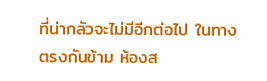ที่น่ากลัวจะไม่มีอีกต่อไป ในทางตรงกันข้าม ห้องส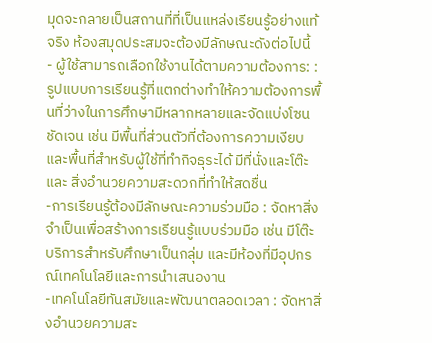มุดจะกลายเป็นสถานที่ที่เป็นแหล่งเรียนรู้อย่างแท้จริง ห้องสมุดประสมจะต้องมีลักษณะดังต่อไปนี้
- ผู้ใช้สามารถเลือกใช้งานได้ตามความต้องการ: : รูปแบบการเรียนรู้ที่แตกต่างทำให้ความต้องการพื้นที่ว่างในการศึกษามีหลากหลายและจัดแบ่งโซนชัดเจน เช่น มีพื้นที่ส่วนตัวที่ต้องการความเงียบ และพื้นที่สำหรับผู้ใช้ที่ทำกิจธุระได้ มีที่นั่งและโต๊ะ และ สิ่งอำนวยความสะดวกที่ทำให้สดชื่น
-การเรียนรู้ต้องมีลักษณะความร่วมมือ : จัดหาสิ่งจำเป็นเพื่อสร้างการเรียนรู้แบบร่วมมือ เช่น มีโต๊ะบริการสำหรับศึกษาเป็นกลุ่ม และมีห้องที่มีอุปกรณ์เทคโนโลยีและการนำเสนองาน
-เทคโนโลยีทันสมัยและพัฒนาตลอดเวลา : จัดหาสิ่งอำนวยความสะ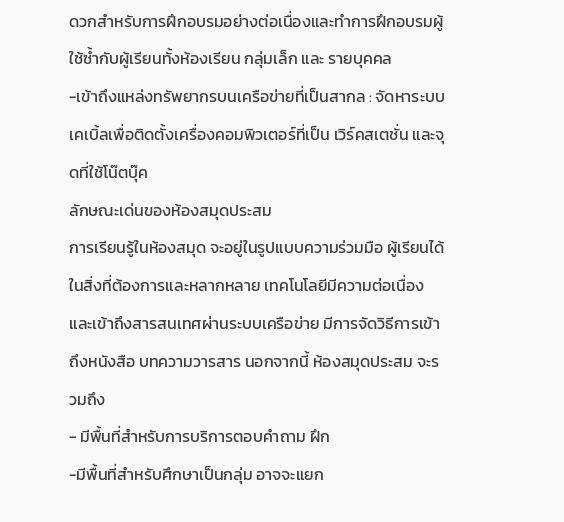ดวกสำหรับการฝึกอบรมอย่างต่อเนื่องและทำการฝึกอบรมผู้ใช้ซ้ำกับผู้เรียนทั้งห้องเรียน กลุ่มเล็ก และ รายบุคคล
-เข้าถึงแหล่งทรัพยากรบนเครือข่ายที่เป็นสากล : จัดหาระบบเคเบิ้ลเพื่อติดตั้งเครื่องคอมพิวเตอร์ที่เป็น เวิร์คสเตชั่น และจุดที่ใช้โน๊ตบุ๊ค
ลักษณะเด่นของห้องสมุดประสม
การเรียนรู้ในห้องสมุด จะอยู่ในรูปแบบความร่วมมือ ผู้เรียนได้ในสิ่งที่ต้องการและหลากหลาย เทคโนโลยีมีความต่อเนื่องและเข้าถึงสารสนเทศผ่านระบบเครือข่าย มีการจัดวิธีการเข้าถึงหนังสือ บทความวารสาร นอกจากนี้ ห้องสมุดประสม จะรวมถึง
- มีพื้นที่สำหรับการบริการตอบคำถาม ฝึก
-มีพื้นที่สำหรับศึกษาเป็นกลุ่ม อาจจะแยก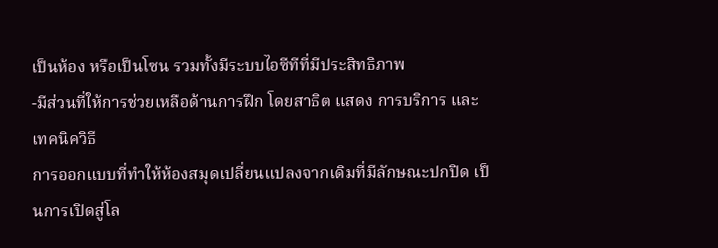เป็นห้อง หรือเป็นโซน รวมทั้งมีระบบไอซีทีที่มีประสิทธิภาพ
-มีส่วนที่ให้การช่วยเหลือด้านการฝึก โดยสาธิต แสดง การบริการ และ เทคนิควิธี
การออกแบบที่ทำให้ห้องสมุดเปลี่ยนแปลงจากเดิมที่มีลักษณะปกปิด เป็นการเปิดสู่โล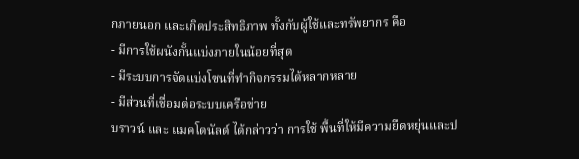กภายนอก และเกิดประสิทธิภาพ ทั้งกับผู้ใช้และทรัพยากร คือ
- มีการใช้ผนังกั้นแบ่งภายในน้อยที่สุด
- มีระบบการจัดแบ่งโซนที่ทำกิจกรรมได้หลากหลาย
- มีส่วนที่เชื่อมต่อระบบเครือข่าย
บราวน์ และ แมคโดนัลด์ ได้กล่าวว่า การใช้ พื้นที่ให้มีความยืดหยุ่นและป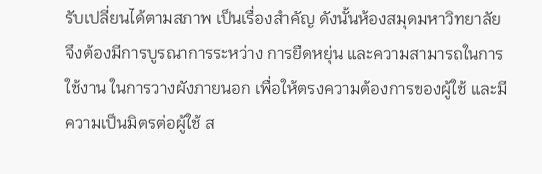รับเปลี่ยนได้ตามสภาพ เป็นเรื่องสำคัญ ดังนั้นห้องสมุดมหาวิทยาลัย จึงต้องมีการบูรณาการระหว่าง การยืดหยุ่น และความสามารถในการใช้งาน ในการวางผังภายนอก เพื่อให้ตรงความต้องการของผู้ใช้ และมีความเป็นมิตรต่อผู้ใช้ ส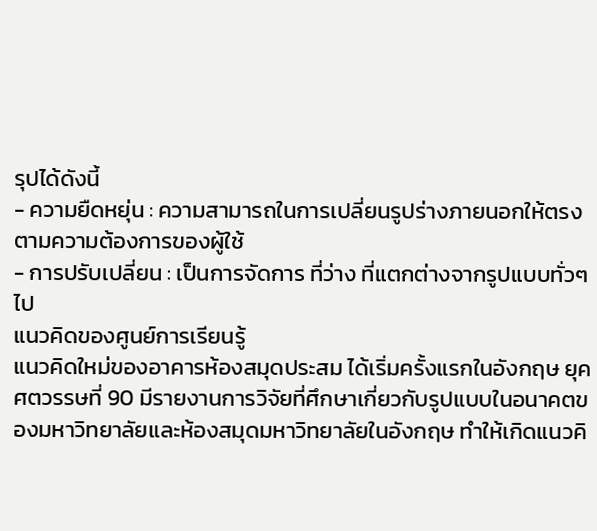รุปได้ดังนี้
- ความยืดหยุ่น : ความสามารถในการเปลี่ยนรูปร่างภายนอกให้ตรงตามความต้องการของผู้ใช้
- การปรับเปลี่ยน : เป็นการจัดการ ที่ว่าง ที่แตกต่างจากรูปแบบทั่วๆไป
แนวคิดของศูนย์การเรียนรู้
แนวคิดใหม่ของอาคารห้องสมุดประสม ได้เริ่มครั้งแรกในอังกฤษ ยุค ศตวรรษที่ 90 มีรายงานการวิจัยที่ศึกษาเกี่ยวกับรูปแบบในอนาคตของมหาวิทยาลัยและห้องสมุดมหาวิทยาลัยในอังกฤษ ทำให้เกิดแนวคิ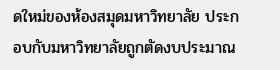ดใหม่ของห้องสมุดมหาวิทยาลัย ประกอบกับมหาวิทยาลัยถูกตัดงบประมาณ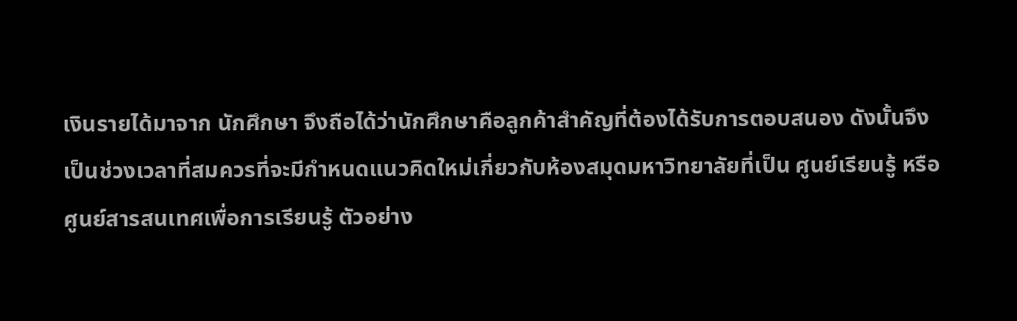เงินรายได้มาจาก นักศึกษา จึงถือได้ว่านักศึกษาคือลูกค้าสำคัญที่ต้องได้รับการตอบสนอง ดังนั้นจึงเป็นช่วงเวลาที่สมควรที่จะมีกำหนดแนวคิดใหม่เกี่ยวกับห้องสมุดมหาวิทยาลัยที่เป็น ศูนย์เรียนรู้ หรือศูนย์สารสนเทศเพื่อการเรียนรู้ ตัวอย่าง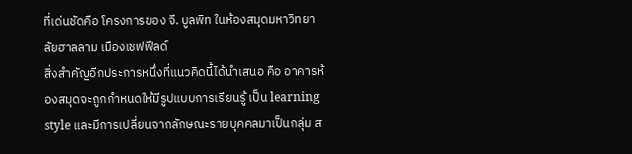ที่เด่นชัดคือ โครงการของ จี. บูลพิท ในห้องสมุดมหาวิทยาลัยฮาลลาม เมืองเชฟฟีลด์
สิ่งสำคัญอีกประการหนึ่งที่แนวคิดนี้ได้นำเสนอ คือ อาคารห้องสมุดจะถูกกำหนดให้มีรูปแบบการเรียนรู้ เป็น learning style และมีการเปลี่ยนจากลักษณะรายบุคคลมาเป็นกลุ่ม ส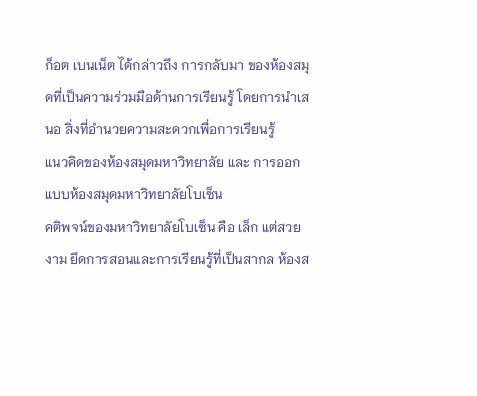ก็อต เบนเน็ต ได้กล่าวถึง การกลับมา ของห้องสมุดที่เป็นความร่วมมือด้านการเรียนรู้ โดยการนำเสนอ สิ่งที่อำนวยความสะดวกเพื่อการเรียนรู้
แนวคิดของห้องสมุดมหาวิทยาลัย และ การออกแบบห้องสมุดมหาวิทยาลัยโบเซ็น
คติพจน์ของมหาวิทยาลัยโบเซ็น คือ เล็ก แต่สวยงาม ยึดการสอนและการเรียนรู้ที่เป็นสากล ห้องส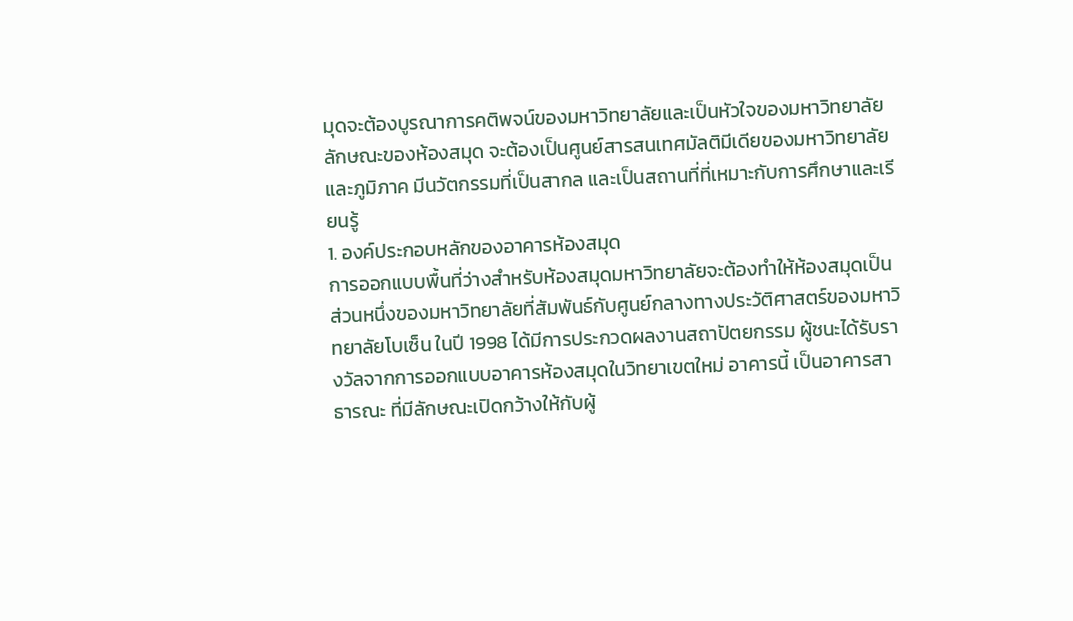มุดจะต้องบูรณาการคติพจน์ของมหาวิทยาลัยและเป็นหัวใจของมหาวิทยาลัย ลักษณะของห้องสมุด จะต้องเป็นศูนย์สารสนเทศมัลติมีเดียของมหาวิทยาลัยและภูมิภาค มีนวัตกรรมที่เป็นสากล และเป็นสถานที่ที่เหมาะกับการศึกษาและเรียนรู้
1. องค์ประกอบหลักของอาคารห้องสมุด
การออกแบบพื้นที่ว่างสำหรับห้องสมุดมหาวิทยาลัยจะต้องทำให้ห้องสมุดเป็นส่วนหนึ่งของมหาวิทยาลัยที่สัมพันธ์กับศูนย์กลางทางประวัติศาสตร์ของมหาวิทยาลัยโบเซ็น ในปี 1998 ได้มีการประกวดผลงานสถาปัตยกรรม ผู้ชนะได้รับรางวัลจากการออกแบบอาคารห้องสมุดในวิทยาเขตใหม่ อาคารนี้ เป็นอาคารสาธารณะ ที่มีลักษณะเปิดกว้างให้กับผู้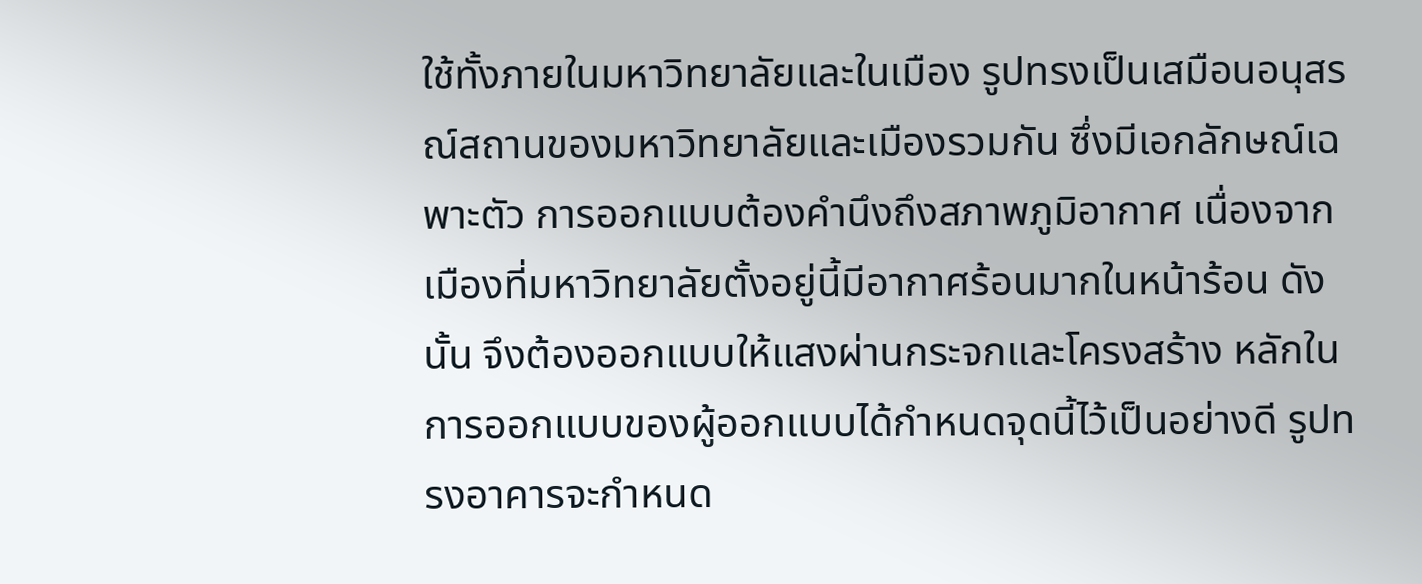ใช้ทั้งภายในมหาวิทยาลัยและในเมือง รูปทรงเป็นเสมือนอนุสรณ์สถานของมหาวิทยาลัยและเมืองรวมกัน ซึ่งมีเอกลักษณ์เฉพาะตัว การออกแบบต้องคำนึงถึงสภาพภูมิอากาศ เนื่องจากเมืองที่มหาวิทยาลัยตั้งอยู่นี้มีอากาศร้อนมากในหน้าร้อน ดังนั้น จึงต้องออกแบบให้แสงผ่านกระจกและโครงสร้าง หลักในการออกแบบของผู้ออกแบบได้กำหนดจุดนี้ไว้เป็นอย่างดี รูปทรงอาคารจะกำหนด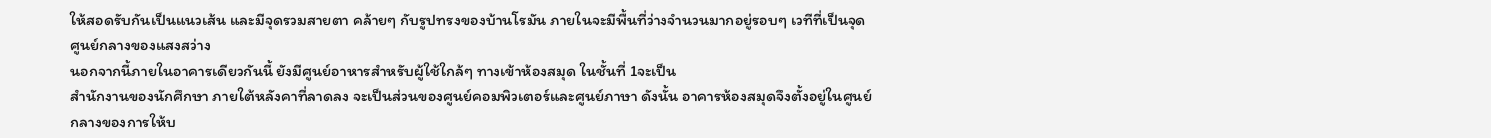ให้สอดรับกันเป็นแนวเส้น และมีจุดรวมสายตา คล้ายๆ กับรูปทรงของบ้านโรมัน ภายในจะมีพื้นที่ว่างจำนวนมากอยู่รอบๆ เวทีที่เป็นจุดศูนย์กลางของแสงสว่าง
นอกจากนี้ภายในอาคารเดียวกันนี้ ยังมีศูนย์อาหารสำหรับผู้ใช้ใกล้ๆ ทางเข้าห้องสมุด ในชั้นที่ 1จะเป็น
สำนักงานของนักศึกษา ภายใต้หลังคาที่ลาดลง จะเป็นส่วนของศูนย์คอมพิวเตอร์และศูนย์ภาษา ดังนั้น อาคารห้องสมุดจึงตั้งอยู่ในศูนย์กลางของการให้บ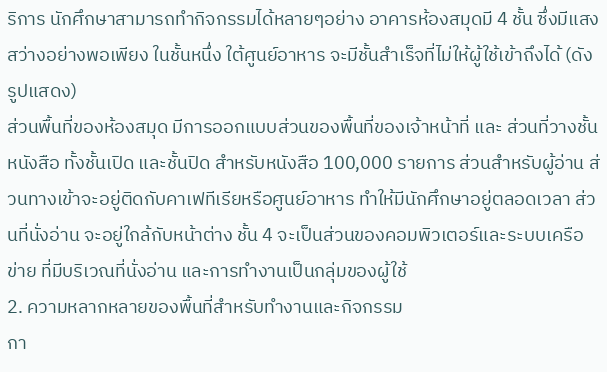ริการ นักศึกษาสามารถทำกิจกรรมได้หลายๆอย่าง อาคารห้องสมุดมี 4 ชั้น ซึ่งมีแสงสว่างอย่างพอเพียง ในชั้นหนึ่ง ใต้ศูนย์อาหาร จะมีชั้นสำเร็จที่ไม่ให้ผู้ใช้เข้าถึงได้ (ดังรูปแสดง)
ส่วนพื้นที่ของห้องสมุด มีการออกแบบส่วนของพื้นที่ของเจ้าหน้าที่ และ ส่วนที่วางชั้นหนังสือ ทั้งชั้นเปิด และชั้นปิด สำหรับหนังสือ 100,000 รายการ ส่วนสำหรับผู้อ่าน ส่วนทางเข้าจะอยู่ติดกับคาเฟทีเรียหรือศูนย์อาหาร ทำให้มีนักศึกษาอยู่ตลอดเวลา ส่วนที่นั่งอ่าน จะอยู่ใกล้กับหน้าต่าง ชั้น 4 จะเป็นส่วนของคอมพิวเตอร์และระบบเครือข่าย ที่มีบริเวณที่นั่งอ่าน และการทำงานเป็นกลุ่มของผู้ใช้
2. ความหลากหลายของพื้นที่สำหรับทำงานและกิจกรรม
กา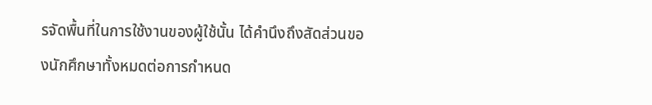รจัดพื้นที่ในการใช้งานของผู้ใช้นั้น ได้คำนึงถึงสัดส่วนของนักศึกษาทั้งหมดต่อการกำหนด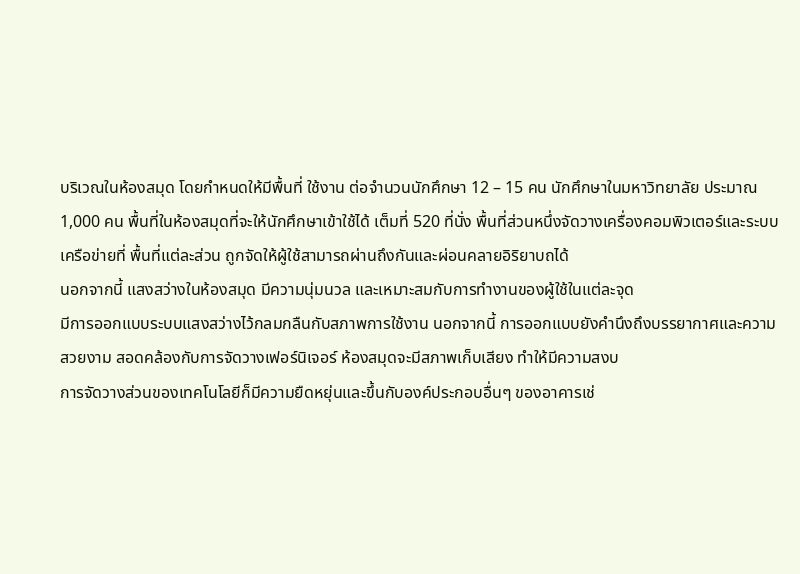บริเวณในห้องสมุด โดยกำหนดให้มีพื้นที่ ใช้งาน ต่อจำนวนนักศึกษา 12 – 15 คน นักศึกษาในมหาวิทยาลัย ประมาณ 1,000 คน พื้นที่ในห้องสมุดที่จะให้นักศึกษาเข้าใช้ได้ เต็มที่ 520 ที่นั่ง พื้นที่ส่วนหนึ่งจัดวางเครื่องคอมพิวเตอร์และระบบเครือข่ายที่ พื้นที่แต่ละส่วน ถูกจัดให้ผู้ใช้สามารถผ่านถึงกันและผ่อนคลายอิริยาบถได้
นอกจากนี้ แสงสว่างในห้องสมุด มีความนุ่มนวล และเหมาะสมกับการทำงานของผู้ใช้ในแต่ละจุด
มีการออกแบบระบบแสงสว่างไว้กลมกลืนกับสภาพการใช้งาน นอกจากนี้ การออกแบบยังคำนึงถึงบรรยากาศและความสวยงาม สอดคล้องกับการจัดวางเฟอร์นิเจอร์ ห้องสมุดจะมีสภาพเก็บเสียง ทำให้มีความสงบ
การจัดวางส่วนของเทคโนโลยีก็มีความยืดหยุ่นและขึ้นกับองค์ประกอบอื่นๆ ของอาคารเช่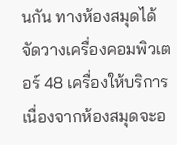นกัน ทางห้องสมุดได้จัดวางเครื่องคอมพิวเตอร์ 48 เครื่องให้บริการ เนื่องจากห้องสมุดจะอ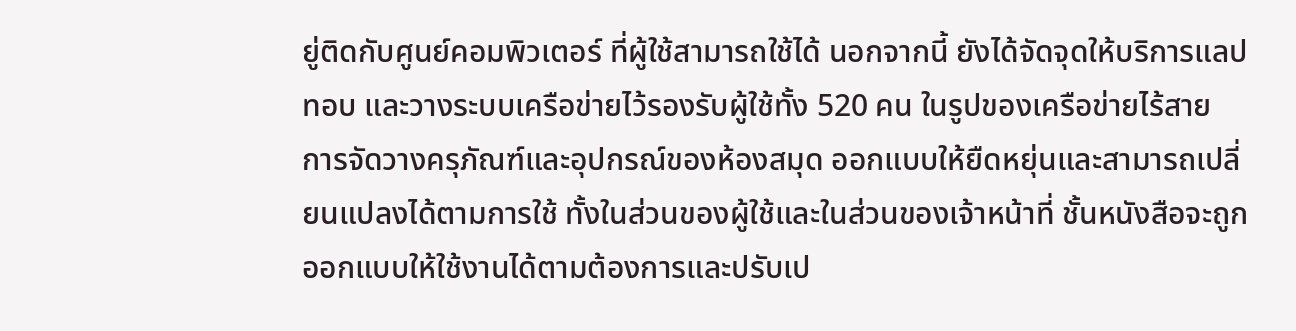ยู่ติดกับศูนย์คอมพิวเตอร์ ที่ผู้ใช้สามารถใช้ได้ นอกจากนี้ ยังได้จัดจุดให้บริการแลปทอบ และวางระบบเครือข่ายไว้รองรับผู้ใช้ทั้ง 520 คน ในรูปของเครือข่ายไร้สาย
การจัดวางครุภัณฑ์และอุปกรณ์ของห้องสมุด ออกแบบให้ยืดหยุ่นและสามารถเปลี่ยนแปลงได้ตามการใช้ ทั้งในส่วนของผู้ใช้และในส่วนของเจ้าหน้าที่ ชั้นหนังสือจะถูกออกแบบให้ใช้งานได้ตามต้องการและปรับเป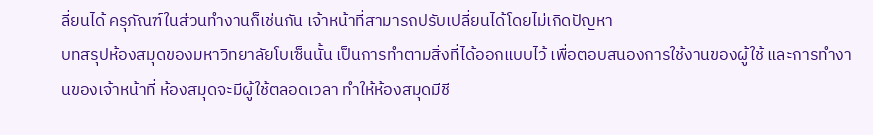ลี่ยนได้ ครุภัณฑ์ในส่วนทำงานก็เช่นกัน เจ้าหน้าที่สามารถปรับเปลี่ยนได้โดยไม่เกิดปัญหา
บทสรุปห้องสมุดของมหาวิทยาลัยโบเซ็นนั้น เป็นการทำตามสิ่งที่ได้ออกแบบไว้ เพื่อตอบสนองการใช้งานของผู้ใช้ และการทำงานของเจ้าหน้าที่ ห้องสมุดจะมีผู้ใช้ตลอดเวลา ทำให้ห้องสมุดมีชี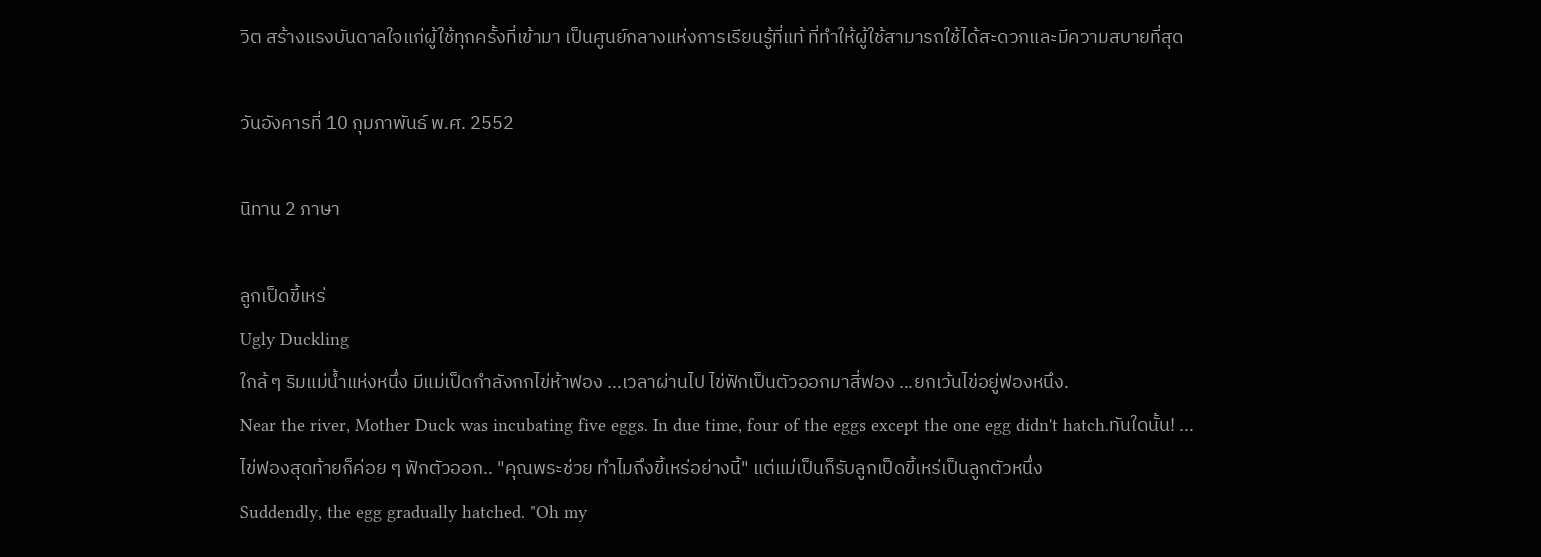วิต สร้างแรงบันดาลใจแก่ผู้ใช้ทุกครั้งที่เข้ามา เป็นศูนย์กลางแห่งการเรียนรู้ที่แท้ ที่ทำให้ผู้ใช้สามารถใช้ได้สะดวกและมีความสบายที่สุด

วันอังคารที่ 10 กุมภาพันธ์ พ.ศ. 2552

นิทาน 2 ภาษา

ลูกเป็ดขี้เหร่
Ugly Duckling
ใกล้ ๆ ริมแม่น้ำแห่งหนึ่ง มีแม่เป็ดกำลังกกไข่ห้าฟอง ...เวลาผ่านไป ไข่ฟักเป็นตัวออกมาสี่ฟอง ...ยกเว้นไข่อยู่ฟองหนึง.
Near the river, Mother Duck was incubating five eggs. In due time, four of the eggs except the one egg didn't hatch.ทันใดนั้น! ...
ไข่ฟองสุดท้ายก็ค่อย ๆ ฟักตัวออก.. "คุณพระช่วย ทำไมถึงขี้เหร่อย่างนี้" แต่แม่เป็นก็รับลูกเป็ดขี้เหร่เป็นลูกตัวหนึ่ง
Suddendly, the egg gradually hatched. "Oh my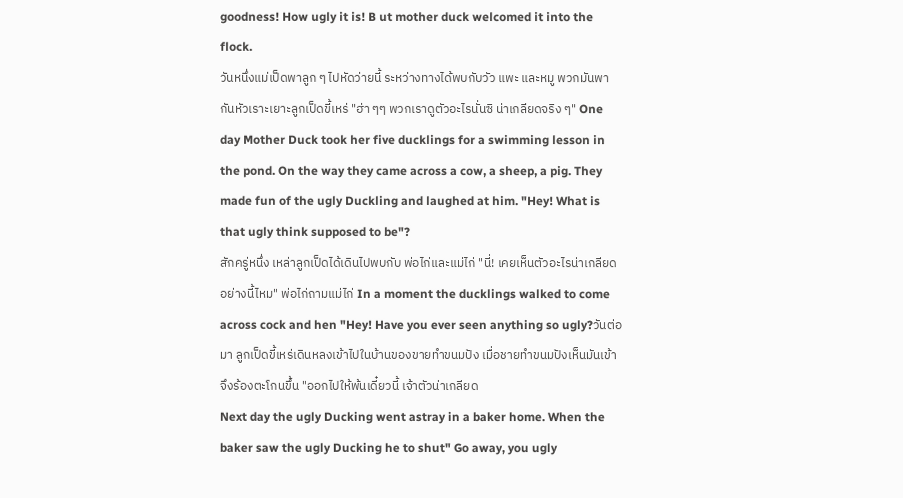goodness! How ugly it is! B ut mother duck welcomed it into the flock.
วันหนึ่งแม่เป็ดพาลูก ๆ ไปหัดว่ายนี้ ระหว่างทางได้พบกับวัว แพะ และหมู พวกมันพากันหัวเราะเยาะลูกเป็ดขี้เหร่ "ฮ่า ๆๆ พวกเราดูตัวอะไรนั่นซิ น่าเกลียดจริง ๆ" One day Mother Duck took her five ducklings for a swimming lesson in the pond. On the way they came across a cow, a sheep, a pig. They made fun of the ugly Duckling and laughed at him. "Hey! What is that ugly think supposed to be"?
สักครู่หนึ่ง เหล่าลูกเป็ดได้เดินไปพบกับ พ่อไก่และแม่ไก่ "นี่! เคยเห็นตัวอะไรน่าเกลียดอย่างนี้ไหม" พ่อไก่ถามแม่ไก่ In a moment the ducklings walked to come across cock and hen "Hey! Have you ever seen anything so ugly?วันต่อมา ลูกเป็ดขี้เหร่เดินหลงเข้าไปในบ้านของขายทำขนมปัง เมื่อชายทำขนมปังเห็นมันเข้าจึงร้องตะโกนขึ้น "ออกไปให้พ้นเดี๋ยวนี้ เจ้าตัวน่าเกลียด
Next day the ugly Ducking went astray in a baker home. When the baker saw the ugly Ducking he to shut" Go away, you ugly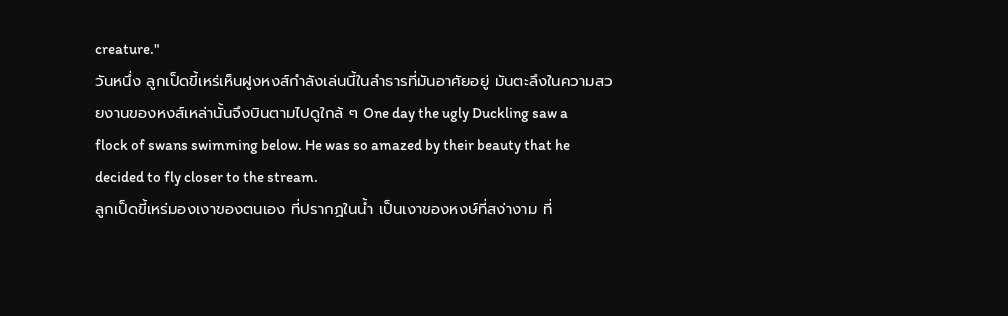creature."
วันหนึ่ง ลูกเป็ดขี้เหร่เห็นฝูงหงส์กำลังเล่นนี้ในลำธารที่มันอาศัยอยู่ มันตะลึงในความสวยงานของหงส์เหล่านั้นจึงบินตามไปดูใกล้ ๆ One day the ugly Duckling saw a flock of swans swimming below. He was so amazed by their beauty that he decided to fly closer to the stream.
ลูกเป็ดขี้เหร่มองเงาของตนเอง ที่ปรากฏในน้ำ เป็นเงาของหงษ์ที่สง่างาม ที่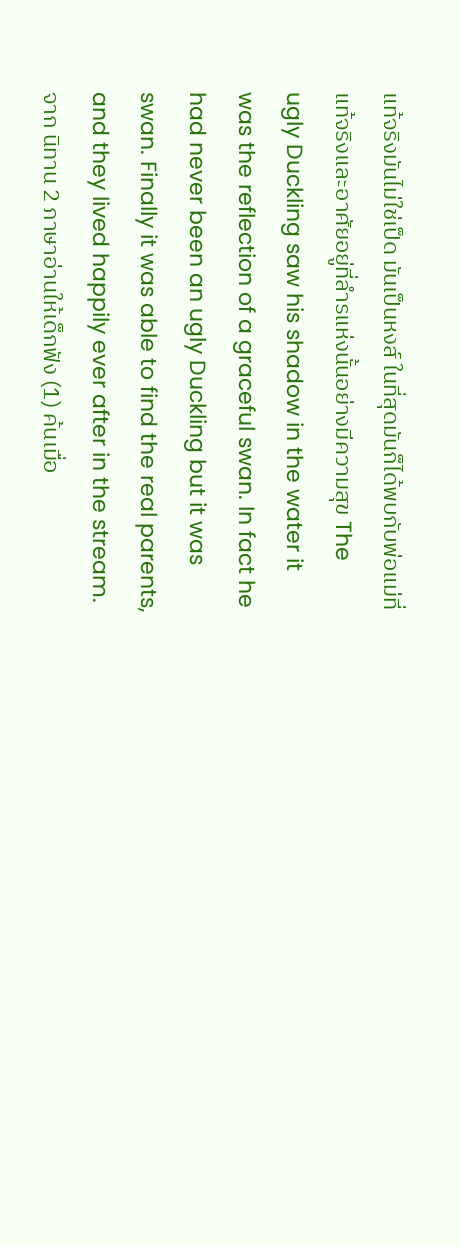แท้จริงมันไม่ใช่เป็ด มันเป็นหงส์ ในที่สุดมันก็ได้พบกับพ่อแม่ที่แท้จริงและอาศัยอยู่ที่ลำรแห่งนั้นอย่างมีความสุข The ugly Duckling saw his shadow in the water it was the reflection of a graceful swan. In fact he had never been an ugly Duckling but it was swan. Finally it was able to find the real parents, and they lived happily ever after in the stream.
จาก นิทาน 2 ภาษาอ่านให้เด็กฟัง (1) ค้นเมื่อ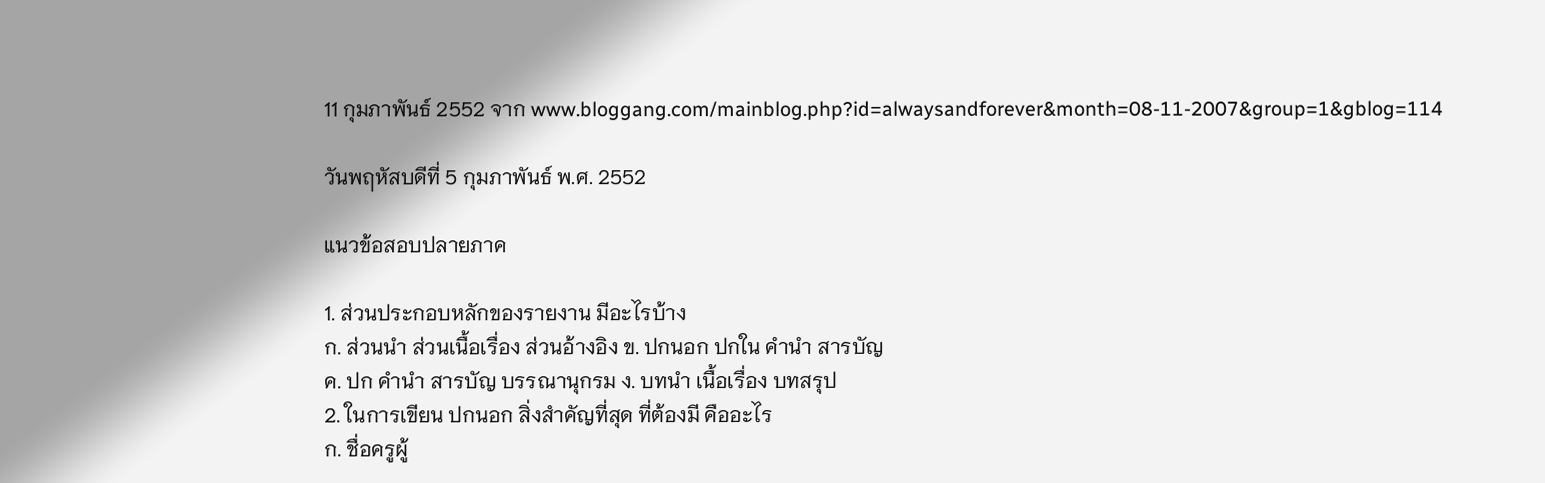11 กุมภาพันธ์ 2552 จาก www.bloggang.com/mainblog.php?id=alwaysandforever&month=08-11-2007&group=1&gblog=114

วันพฤหัสบดีที่ 5 กุมภาพันธ์ พ.ศ. 2552

แนวข้อสอบปลายภาค

1. ส่วนประกอบหลักของรายงาน มีอะไรบ้าง
ก. ส่วนนำ ส่วนเนื้อเรื่อง ส่วนอ้างอิง ข. ปกนอก ปกใน คำนำ สารบัญ
ค. ปก คำนำ สารบัญ บรรณานุกรม ง. บทนำ เนื้อเรื่อง บทสรุป
2. ในการเขียน ปกนอก สิ่งสำคัญที่สุด ที่ต้องมี คืออะไร
ก. ชื่อครูผู้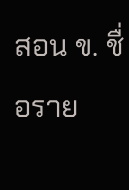สอน ข. ชื่อราย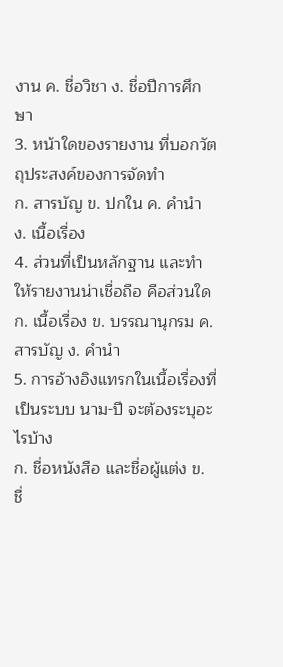งาน ค. ชื่อวิชา ง. ชื่อปีการศึกษา
3. หน้าใดของรายงาน ที่บอกวัตถุประสงค์ของการจัดทำ
ก. สารบัญ ข. ปกใน ค. คำนำ ง. เนื้อเรื่อง
4. ส่วนที่เป็นหลักฐาน และทำให้รายงานน่าเชื่อถือ คือส่วนใด
ก. เนื้อเรื่อง ข. บรรณานุกรม ค. สารบัญ ง. คำนำ
5. การอ้างอิงแทรกในเนื้อเรื่องที่เป็นระบบ นาม-ปี จะต้องระบุอะไรบ้าง
ก. ชื่อหนังสือ และชื่อผู้แต่ง ข. ชื่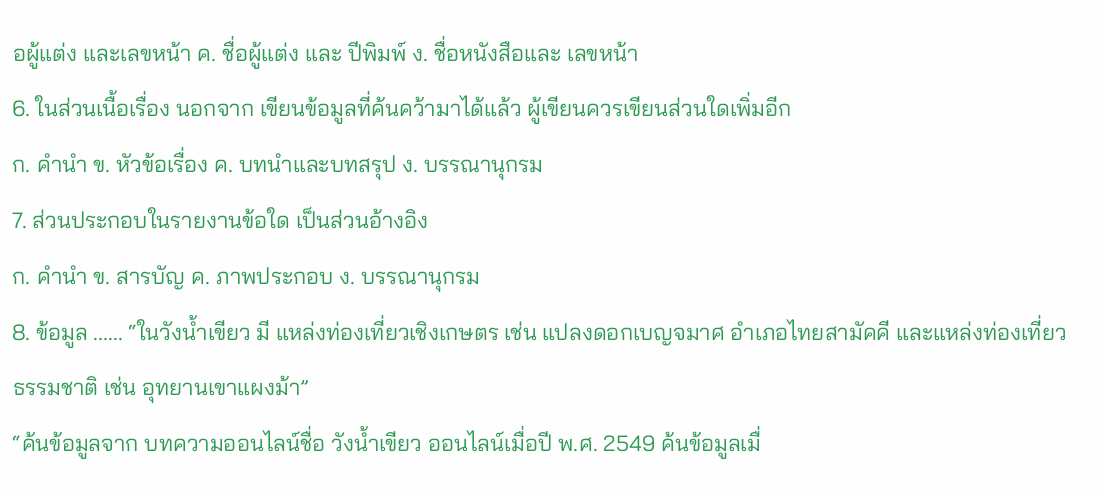อผู้แต่ง และเลขหน้า ค. ชื่อผู้แต่ง และ ปีพิมพ์ ง. ชื่อหนังสือและ เลขหน้า
6. ในส่วนเนื้อเรื่อง นอกจาก เขียนข้อมูลที่ค้นคว้ามาได้แล้ว ผู้เขียนควรเขียนส่วนใดเพิ่มอีก
ก. คำนำ ข. หัวข้อเรื่อง ค. บทนำและบทสรุป ง. บรรณานุกรม
7. ส่วนประกอบในรายงานข้อใด เป็นส่วนอ้างอิง
ก. คำนำ ข. สารบัญ ค. ภาพประกอบ ง. บรรณานุกรม
8. ข้อมูล ...... “ในวังน้ำเขียว มี แหล่งท่องเที่ยวเชิงเกษตร เช่น แปลงดอกเบญจมาศ อำเภอไทยสามัคคี และแหล่งท่องเที่ยว
ธรรมชาติ เช่น อุทยานเขาแผงม้า”
“ค้นข้อมูลจาก บทความออนไลน์ชื่อ วังน้ำเขียว ออนไลน์เมื่อปี พ.ศ. 2549 ค้นข้อมูลเมื่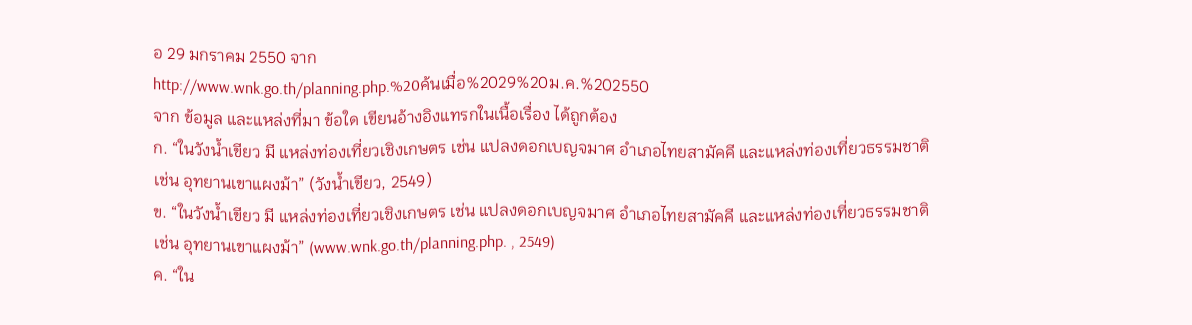อ 29 มกราคม 2550 จาก
http://www.wnk.go.th/planning.php.%20ค้นเมื่อ%2029%20ม.ค.%202550
จาก ข้อมูล และแหล่งที่มา ข้อใด เขียนอ้างอิงแทรกในเนื้อเรื่อง ได้ถูกต้อง
ก. “ในวังน้ำเขียว มี แหล่งท่องเที่ยวเชิงเกษตร เช่น แปลงดอกเบญจมาศ อำเภอไทยสามัคคี และแหล่งท่องเที่ยวธรรมชาติ
เช่น อุทยานเขาแผงม้า” (วังน้ำเขียว, 2549)
ข. “ในวังน้ำเขียว มี แหล่งท่องเที่ยวเชิงเกษตร เช่น แปลงดอกเบญจมาศ อำเภอไทยสามัคคี และแหล่งท่องเที่ยวธรรมชาติ
เช่น อุทยานเขาแผงม้า” (www.wnk.go.th/planning.php. , 2549)
ค. “ใน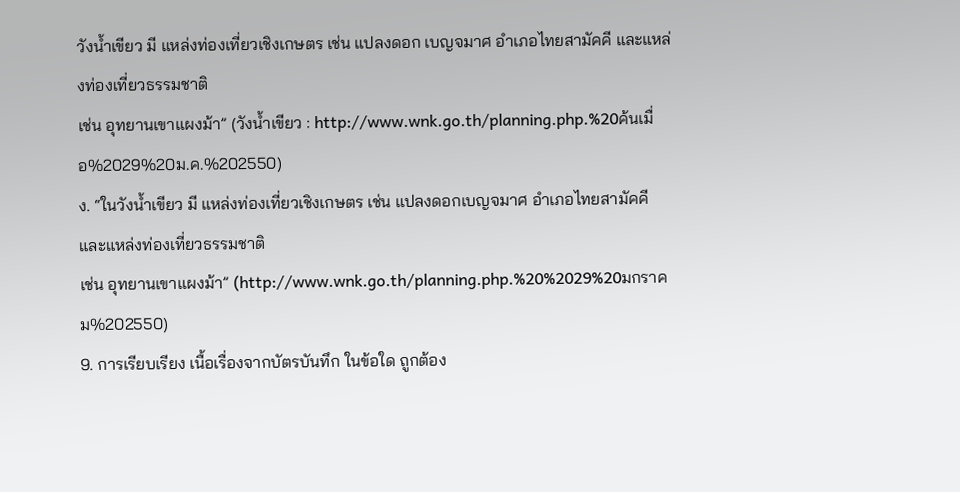วังน้ำเขียว มี แหล่งท่องเที่ยวเชิงเกษตร เช่น แปลงดอก เบญจมาศ อำเภอไทยสามัคคี และแหล่งท่องเที่ยวธรรมชาติ
เช่น อุทยานเขาแผงม้า” (วังน้ำเขียว : http://www.wnk.go.th/planning.php.%20ค้นเมื่อ%2029%20ม.ค.%202550)
ง. “ในวังน้ำเขียว มี แหล่งท่องเที่ยวเชิงเกษตร เช่น แปลงดอกเบญจมาศ อำเภอไทยสามัคคี และแหล่งท่องเที่ยวธรรมชาติ
เช่น อุทยานเขาแผงม้า” (http://www.wnk.go.th/planning.php.%20%2029%20มกราคม%202550)
9. การเรียบเรียง เนื้อเรื่องจากบัตรบันทึก ในข้อใด ถูกต้อง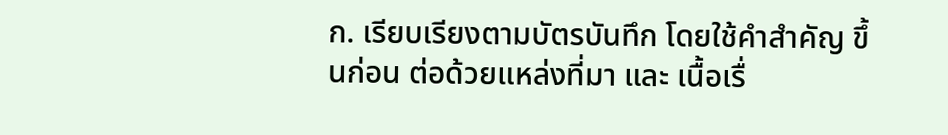ก. เรียบเรียงตามบัตรบันทึก โดยใช้คำสำคัญ ขึ้นก่อน ต่อด้วยแหล่งที่มา และ เนื้อเรื่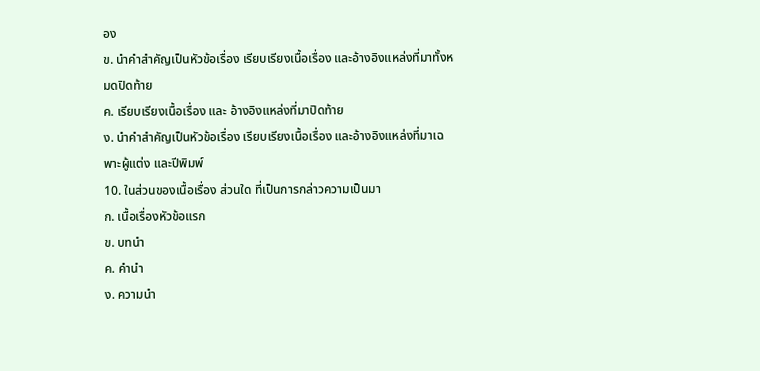อง
ข. นำคำสำคัญเป็นหัวข้อเรื่อง เรียบเรียงเนื้อเรื่อง และอ้างอิงแหล่งที่มาทั้งหมดปิดท้าย
ค. เรียบเรียงเนื้อเรื่อง และ อ้างอิงแหล่งที่มาปิดท้าย
ง. นำคำสำคัญเป็นหัวข้อเรื่อง เรียบเรียงเนื้อเรื่อง และอ้างอิงแหล่งที่มาเฉพาะผู้แต่ง และปีพิมพ์
10. ในส่วนของเนื้อเรื่อง ส่วนใด ที่เป็นการกล่าวความเป็นมา
ก. เนื้อเรื่องหัวข้อแรก
ข. บทนำ
ค. คำนำ
ง. ความนำ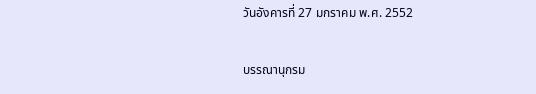วันอังคารที่ 27 มกราคม พ.ศ. 2552

บรรณานุกรม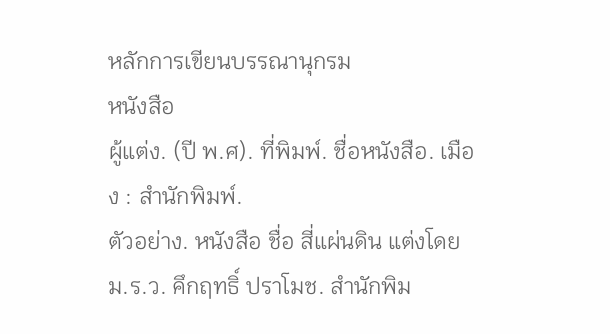หลักการเขียนบรรณานุกรม
หนังสือ
ผู้แต่ง. (ปี พ.ศ). ที่พิมพ์. ชื่อหนังสือ. เมือง : สำนักพิมพ์.
ตัวอย่าง. หนังสือ ชื่อ สี่แผ่นดิน แต่งโดย ม.ร.ว. คึกฤทธิ์ ปราโมช. สำนักพิม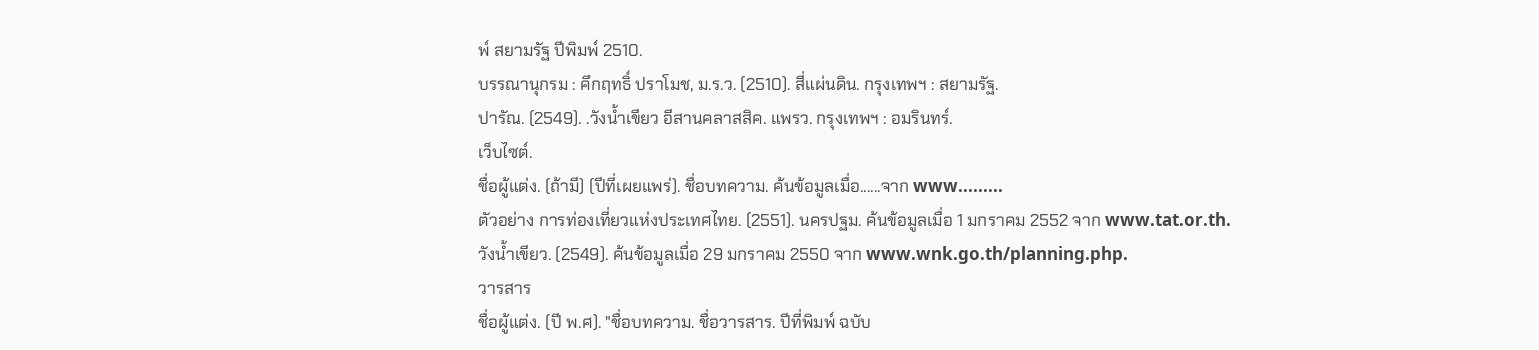พ์ สยามรัฐ ปีพิมพ์ 2510.
บรรณานุกรม : คึกฤทธิ์ ปราโมช, ม.ร.ว. (2510). สี่แผ่นดิน. กรุงเทพฯ : สยามรัฐ.
ปารัณ. (2549). .วังน้ำเขียว อีสานคลาสสิค. แพรว. กรุงเทพฯ : อมรินทร์.
เว็บไซต์.
ชื่อผู้แต่ง. (ถ้ามี) (ปีที่เผยแพร่). ชื่อบทความ. ค้นข้อมูลเมื่อ......จาก www.........
ตัวอย่าง การท่องเที่ยวแห่งประเทศไทย. (2551). นครปฐม. ค้นข้อมูลเมื่อ 1 มกราคม 2552 จาก www.tat.or.th.
วังน้ำเขียว. (2549). ค้นข้อมูลเมื่อ 29 มกราคม 2550 จาก www.wnk.go.th/planning.php.
วารสาร
ชื่อผู้แต่ง. (ปี พ.ศ). "ชื่อบทความ. ชื่อวารสาร. ปีที่พิมพ์ ฉบับ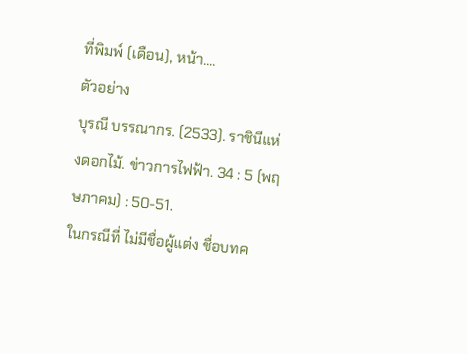ที่พิมพ์ (เดือน), หน้า....
ตัวอย่าง
บุรณี บรรณากร. (2533). ราชินีแห่งดอกไม้. ข่าวการไฟฟ้า. 34 : 5 (พฤษภาคม) : 50-51.
ในกรณีที่ ไม่มีชื่อผู้แต่ง ชื่อบทค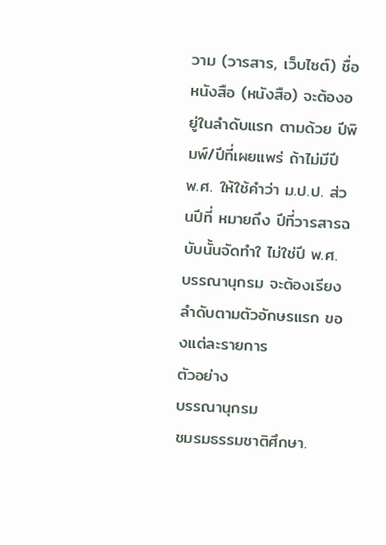วาม (วารสาร, เว็บไซต์) ชื่อหนังสือ (หนังสือ) จะต้องอยู่ในลำดับแรก ตามด้วย ปีพิมพ์/ปีที่เผยแพร่ ถ้าไม่มีปี พ.ศ. ให้ใช้คำว่า ม.ป.ป. ส่วนปีที่ หมายถึง ปีที่วารสารฉบับนั้นจัดทำใ ไม่ใช่ปี พ.ศ.
บรรณานุกรม จะต้องเรียงลำดับตามตัวอักษรแรก ของแต่ละรายการ
ตัวอย่าง
บรรณานุกรม
ชมรมธรรมชาติศึกษา.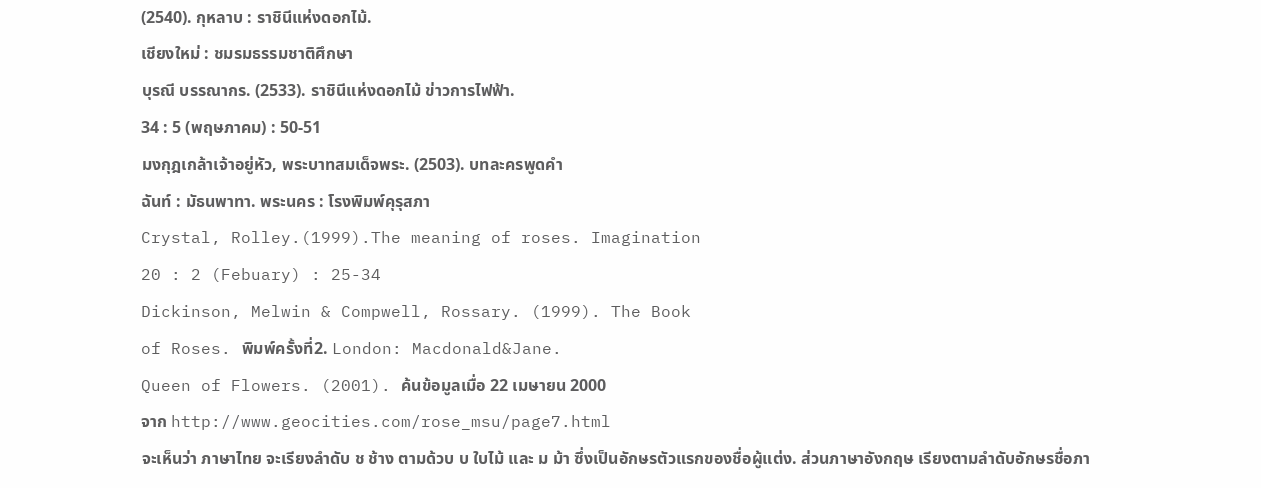(2540). กุหลาบ : ราชินีแห่งดอกไม้.
เชียงใหม่ : ชมรมธรรมชาติศึกษา
บุรณี บรรณากร. (2533). ราชินีแห่งดอกไม้ ข่าวการไฟฟ้า.
34 : 5 (พฤษภาคม) : 50-51
มงกุฎเกล้าเจ้าอยู่หัว, พระบาทสมเด็จพระ. (2503). บทละครพูดคำ
ฉันท์ : มัธนพาทา. พระนคร : โรงพิมพ์คุรุสภา
Crystal, Rolley.(1999).The meaning of roses. Imagination
20 : 2 (Febuary) : 25-34
Dickinson, Melwin & Compwell, Rossary. (1999). The Book
of Roses. พิมพ์ครั้งที่2. London: Macdonald&Jane.
Queen of Flowers. (2001). ค้นข้อมูลเมื่อ 22 เมษายน 2000
จาก http://www.geocities.com/rose_msu/page7.html
จะเห็นว่า ภาษาไทย จะเรียงลำดับ ช ช้าง ตามด้วบ บ ใบไม้ และ ม ม้า ซึ่งเป็นอักษรตัวแรกของชื่อผู้แต่ง. ส่วนภาษาอังกฤษ เรียงตามลำดับอักษรชื่อภา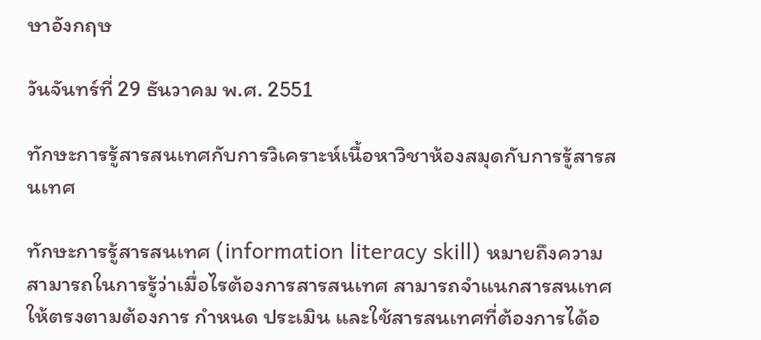ษาอังกฤษ

วันจันทร์ที่ 29 ธันวาคม พ.ศ. 2551

ทักษะการรู้สารสนเทศกับการวิเคราะห์เนื้อหาวิชาห้องสมุดกับการรู้สารสนเทศ

ทักษะการรู้สารสนเทศ (information literacy skill) หมายถึงความสามารถในการรู้ว่าเมื่อไรต้องการสารสนเทศ สามารถจำแนกสารสนเทศให้ตรงตามต้องการ กำหนด ประเมิน และใช้สารสนเทศที่ต้องการได้อ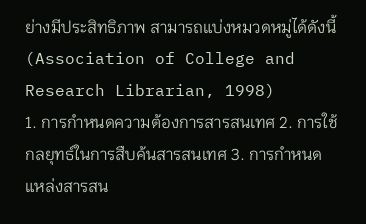ย่างมีประสิทธิภาพ สามารถแบ่งหมวดหมู่ได้ดังนี้ (Association of College and Research Librarian, 1998)
1. การกำหนดความต้องการสารสนเทศ 2. การใช้กลยุทธ์ในการสืบค้นสารสนเทศ 3. การกำหนดแหล่งสารสน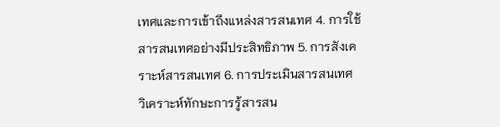เทศและการเข้าถึงแหล่งสารสนเทศ 4. การใช้สารสนเทศอย่างมีประสิทธิภาพ 5. การสังเคราะห์สารสนเทศ 6. การประเมินสารสนเทศ
วิเคราะห์ทักษะการรู้สารสน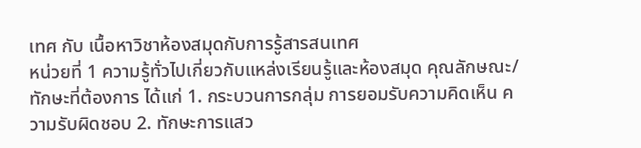เทศ กับ เนื้อหาวิชาห้องสมุดกับการรู้สารสนเทศ
หน่วยที่ 1 ความรู้ทั่วไปเกี่ยวกับแหล่งเรียนรู้และห้องสมุด คุณลักษณะ/ทักษะที่ต้องการ ได้แก่ 1. กระบวนการกลุ่ม การยอมรับความคิดเห็น ความรับผิดชอบ 2. ทักษะการแสว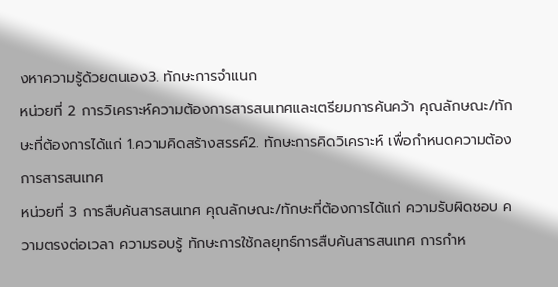งหาความรู้ด้วยตนเอง3. ทักษะการจำแนก
หน่วยที่ 2 การวิเคราะห์ความต้องการสารสนเทศและเตรียมการค้นคว้า คุณลักษณะ/ทักษะที่ต้องการได้แก่ 1.ความคิดสร้างสรรค์2. ทักษะการคิดวิเคราะห์ เพื่อกำหนดความต้องการสารสนเทศ
หน่วยที่ 3 การสืบค้นสารสนเทศ คุณลักษณะ/ทักษะที่ต้องการได้แก่ ความรับผิดชอบ ความตรงต่อเวลา ความรอบรู้ ทักษะการใช้กลยุทธ์การสืบค้นสารสนเทศ การกำห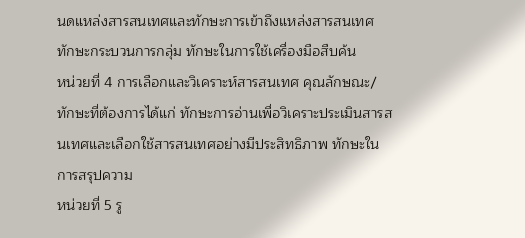นดแหล่งสารสนเทศและทักษะการเข้าถึงแหล่งสารสนเทศ ทักษะกระบวนการกลุ่ม ทักษะในการใช้เครื่องมือสืบค้น
หน่วยที่ 4 การเลือกและวิเคราะห์สารสนเทศ คุณลักษณะ/ทักษะที่ต้องการได้แก่ ทักษะการอ่านเพื่อวิเคราะประเมินสารสนเทศและเลือกใช้สารสนเทศอย่างมีประสิทธิภาพ ทักษะในการสรุปความ
หน่วยที่ 5 รู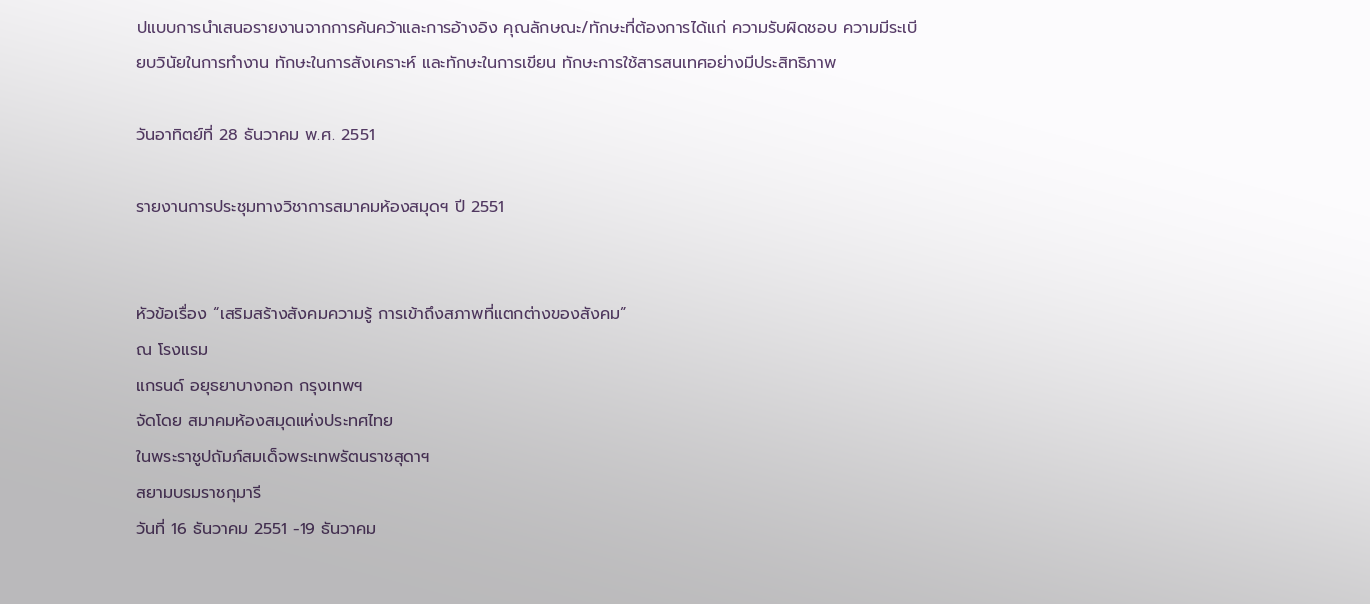ปแบบการนำเสนอรายงานจากการค้นคว้าและการอ้างอิง คุณลักษณะ/ทักษะที่ต้องการได้แก่ ความรับผิดชอบ ความมีระเบียบวินัยในการทำงาน ทักษะในการสังเคราะห์ และทักษะในการเขียน ทักษะการใช้สารสนเทศอย่างมีประสิทธิภาพ

วันอาทิตย์ที่ 28 ธันวาคม พ.ศ. 2551

รายงานการประชุมทางวิชาการสมาคมห้องสมุดฯ ปี 2551


หัวข้อเรื่อง “เสริมสร้างสังคมความรู้ การเข้าถึงสภาพที่แตกต่างของสังคม”
ณ โรงแรม
แกรนด์ อยุธยาบางกอก กรุงเทพฯ
จัดโดย สมาคมห้องสมุดแห่งประทศไทย
ในพระราชูปถัมภ์สมเด็จพระเทพรัตนราชสุดาฯ
สยามบรมราชกุมารี
วันที่ 16 ธันวาคม 2551 -19 ธันวาคม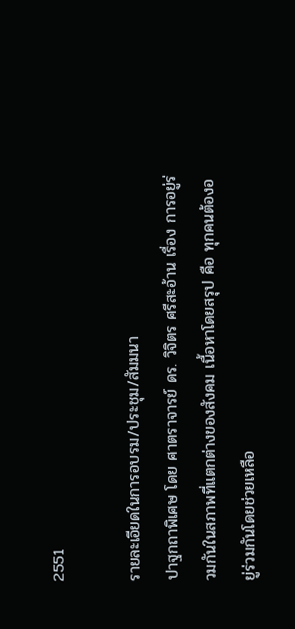2551

รายละเอียดในการอบรม/ประชุม/สัมมนา
ปาฐกถาพิเศษ โดย ศาตราจารย์ ดร. วิจิตร ศรีสะอ้าน เรื่อง การอยู่ร่วมกันในสภาพที่แตกต่างของสังคม เนื้อหาโดยสรุป คือ ทุกคนต้องอยู่ร่วมกันโดยช่วยเหลือ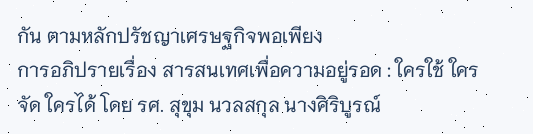กัน ตามหลักปรัชญาเศรษฐกิจพอเพียง
การอภิปรายเรื่อง สารสนเทศเพื่อความอยู่รอด : ใครใช้ ใครจัด ใครได้ โดย รศ. สุขุม นวลสกุล นางศิริบูรณ์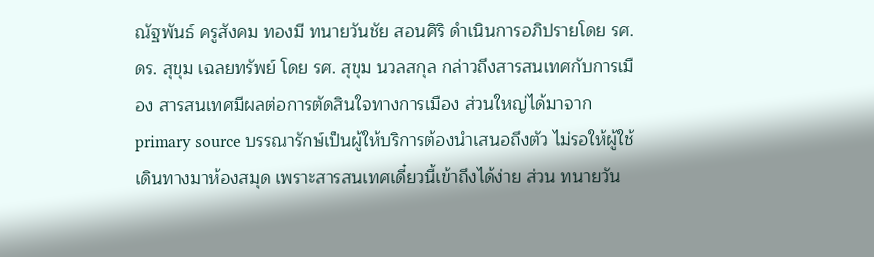ณัฐพันธ์ ครูสังคม ทองมี ทนายวันชัย สอนศิริ ดำเนินการอภิปรายโดย รศ. ดร. สุขุม เฉลยทรัพย์ โดย รศ. สุขุม นวลสกุล กล่าวถึงสารสนเทศกับการเมือง สารสนเทศมีผลต่อการตัดสินใจทางการเมือง ส่วนใหญ่ได้มาจาก primary source บรรณารักษ์เป็นผู้ให้บริการต้องนำเสนอถึงตัว ไม่รอให้ผู้ใช้เดินทางมาห้องสมุด เพราะสารสนเทศเดี๋ยวนี้เข้าถึงได้ง่าย ส่วน ทนายวัน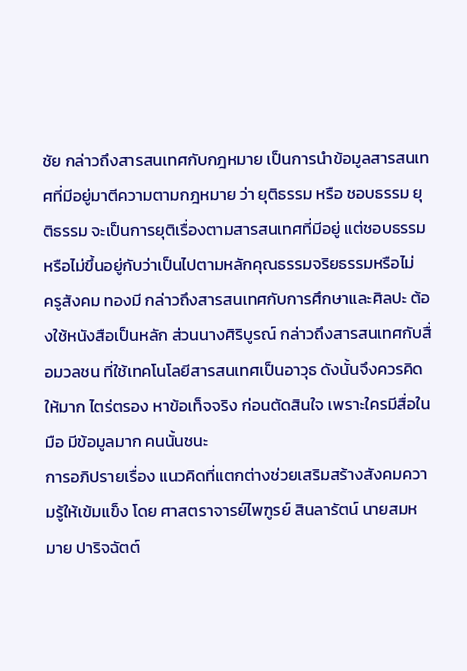ชัย กล่าวถึงสารสนเทศกับกฎหมาย เป็นการนำข้อมูลสารสนเทศที่มีอยู่มาตีความตามกฎหมาย ว่า ยุติธรรม หรือ ชอบธรรม ยุติธรรม จะเป็นการยุติเรื่องตามสารสนเทศที่มีอยู่ แต่ชอบธรรมหรือไม่ขึ้นอยู่กับว่าเป็นไปตามหลักคุณธรรมจริยธรรมหรือไม่
ครูสังคม ทองมี กล่าวถึงสารสนเทศกับการศึกษาและศิลปะ ต้องใช้หนังสือเป็นหลัก ส่วนนางศิริบูรณ์ กล่าวถึงสารสนเทศกับสื่อมวลชน ที่ใช้เทคโนโลยีสารสนเทศเป็นอาวุธ ดังนั้นจึงควรคิดให้มาก ไตร่ตรอง หาข้อเท็จจริง ก่อนตัดสินใจ เพราะใครมีสื่อในมือ มีข้อมูลมาก คนนั้นชนะ
การอภิปรายเรื่อง แนวคิดที่แตกต่างช่วยเสริมสร้างสังคมความรู้ให้เข้มแข็ง โดย ศาสตราจารย์ไพฑูรย์ สินลารัตน์ นายสมหมาย ปาริจฉัตต์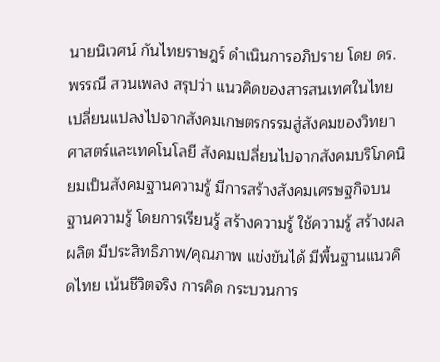นายนิเวศน์ กันไทยราษฎร์ ดำเนินการอภิปราย โดย ดร. พรรณี สวนเพลง สรุปว่า แนวคิดของสารสนเทศในไทยเปลี่ยนแปลงไปจากสังคมเกษตรกรรมสู่สังคมของวิทยาศาสตร์และเทคโนโลยี สังคมเปลี่ยนไปจากสังคมบริโภคนิยมเป็นสังคมฐานความรู้ มีการสร้างสังคมเศรษฐกิจบนฐานความรู้ โดยการเรียนรู้ สร้างความรู้ ใช้ความรู้ สร้างผลผลิต มีประสิทธิภาพ/คุณภาพ แข่งขันได้ มีพื้นฐานแนวคิดไทย เน้นชีวิตจริง การคิด กระบวนการ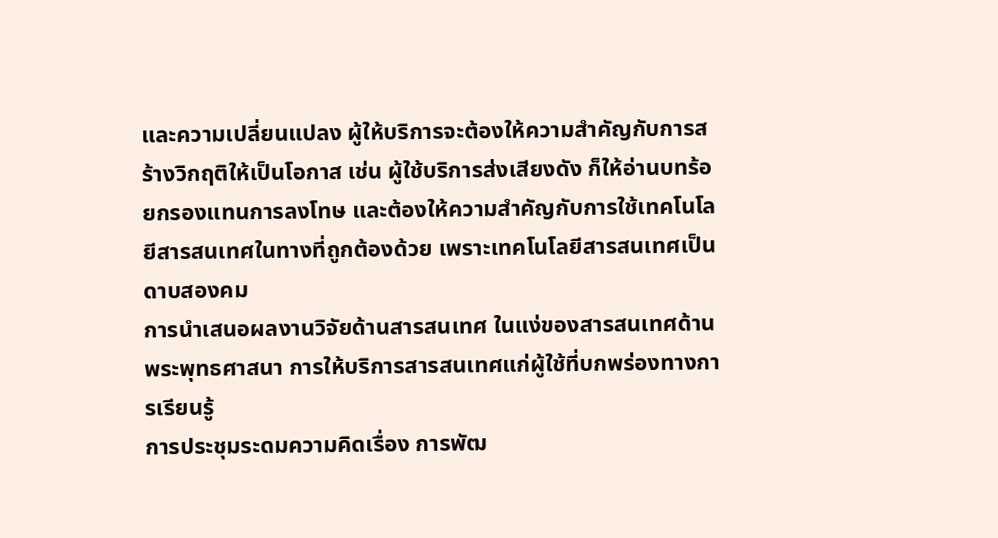และความเปลี่ยนแปลง ผู้ให้บริการจะต้องให้ความสำคัญกับการสร้างวิกฤติให้เป็นโอกาส เช่น ผู้ใช้บริการส่งเสียงดัง ก็ให้อ่านบทร้อยกรองแทนการลงโทษ และต้องให้ความสำคัญกับการใช้เทคโนโลยีสารสนเทศในทางที่ถูกต้องด้วย เพราะเทคโนโลยีสารสนเทศเป็นดาบสองคม
การนำเสนอผลงานวิจัยด้านสารสนเทศ ในแง่ของสารสนเทศด้านพระพุทธศาสนา การให้บริการสารสนเทศแก่ผู้ใช้ที่บกพร่องทางการเรียนรู้
การประชุมระดมความคิดเรื่อง การพัฒ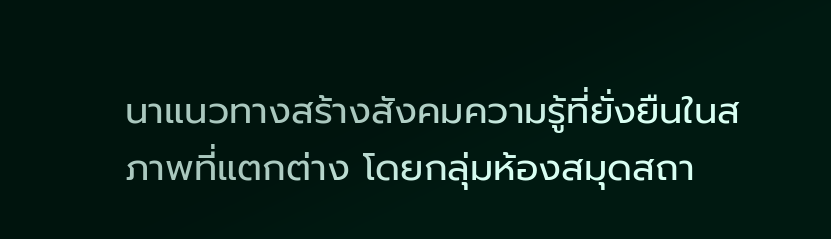นาแนวทางสร้างสังคมความรู้ที่ยั่งยืนในสภาพที่แตกต่าง โดยกลุ่มห้องสมุดสถา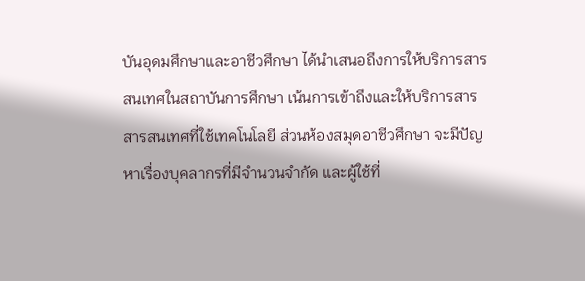บันอุดมศึกษาและอาชีวศึกษา ได้นำเสนอถึงการให้บริการสารสนเทศในสถาบันการศึกษา เน้นการเข้าถึงและให้บริการสารสารสนเทศที่ใช้เทคโนโลยี ส่วนห้องสมุดอาชีวศึกษา จะมีปัญหาเรื่องบุคลากรที่มีจำนวนจำกัด และผู้ใช้ที่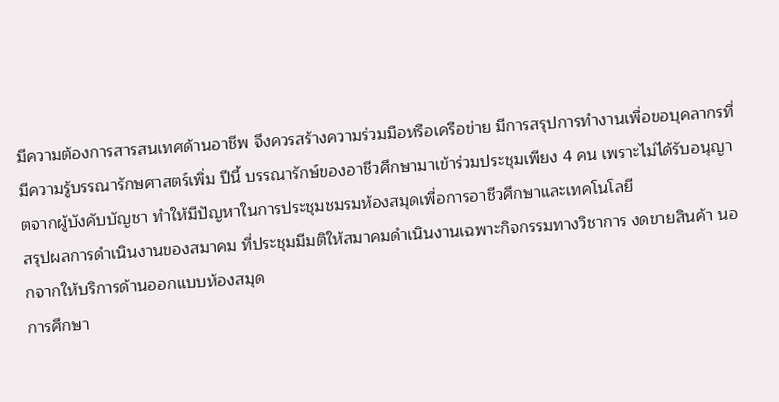มีความต้องการสารสนเทศด้านอาชีพ จึงควรสร้างความร่วมมือหรือเครือข่าย มีการสรุปการทำงานเพื่อขอบุคลากรที่มีความรู้บรรณารักษศาสตร์เพิ่ม ปีนี้ บรรณารักษ์ของอาชีวศึกษามาเข้าร่วมประชุมเพียง 4 คน เพราะไม่ได้รับอนุญาตจากผู้บังคับบัญชา ทำให้มีปัญหาในการประชุมชมรมห้องสมุดเพื่อการอาชีวศึกษาและเทคโนโลยี
สรุปผลการดำเนินงานของสมาคม ที่ประชุมมีมติให้สมาคมดำเนินงานเฉพาะกิจกรรมทางวิชาการ งดขายสินค้า นอกจากให้บริการด้านออกแบบห้องสมุด
การศึกษา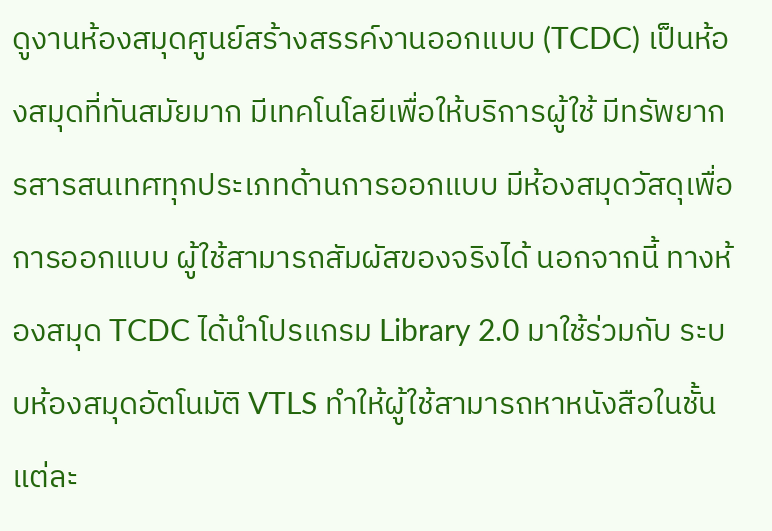ดูงานห้องสมุดศูนย์สร้างสรรค์งานออกแบบ (TCDC) เป็นห้องสมุดที่ทันสมัยมาก มีเทคโนโลยีเพื่อให้บริการผู้ใช้ มีทรัพยากรสารสนเทศทุกประเภทด้านการออกแบบ มีห้องสมุดวัสดุเพื่อการออกแบบ ผู้ใช้สามารถสัมผัสของจริงได้ นอกจากนี้ ทางห้องสมุด TCDC ได้นำโปรแกรม Library 2.0 มาใช้ร่วมกับ ระบบห้องสมุดอัตโนมัติ VTLS ทำให้ผู้ใช้สามารถหาหนังสือในชั้นแต่ละ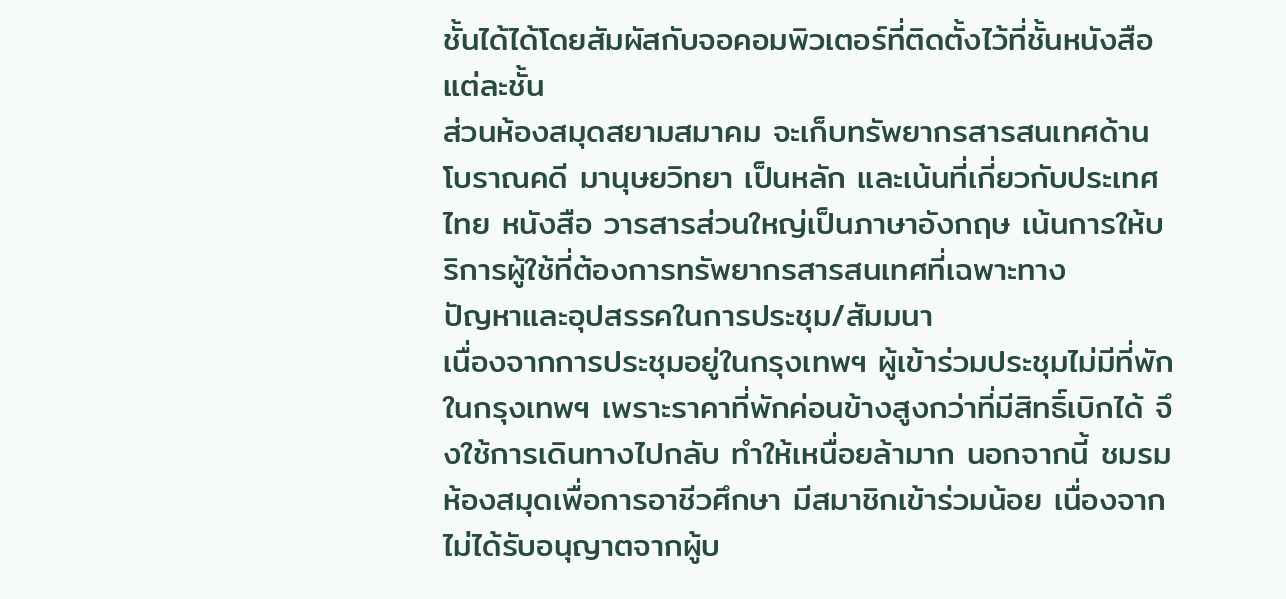ชั้นได้ได้โดยสัมผัสกับจอคอมพิวเตอร์ที่ติดตั้งไว้ที่ชั้นหนังสือแต่ละชั้น
ส่วนห้องสมุดสยามสมาคม จะเก็บทรัพยากรสารสนเทศด้านโบราณคดี มานุษยวิทยา เป็นหลัก และเน้นที่เกี่ยวกับประเทศไทย หนังสือ วารสารส่วนใหญ่เป็นภาษาอังกฤษ เน้นการให้บริการผู้ใช้ที่ต้องการทรัพยากรสารสนเทศที่เฉพาะทาง
ปัญหาและอุปสรรคในการประชุม/สัมมนา
เนื่องจากการประชุมอยู่ในกรุงเทพฯ ผู้เข้าร่วมประชุมไม่มีที่พักในกรุงเทพฯ เพราะราคาที่พักค่อนข้างสูงกว่าที่มีสิทธิ์เบิกได้ จึงใช้การเดินทางไปกลับ ทำให้เหนื่อยล้ามาก นอกจากนี้ ชมรมห้องสมุดเพื่อการอาชีวศึกษา มีสมาชิกเข้าร่วมน้อย เนื่องจากไม่ได้รับอนุญาตจากผู้บ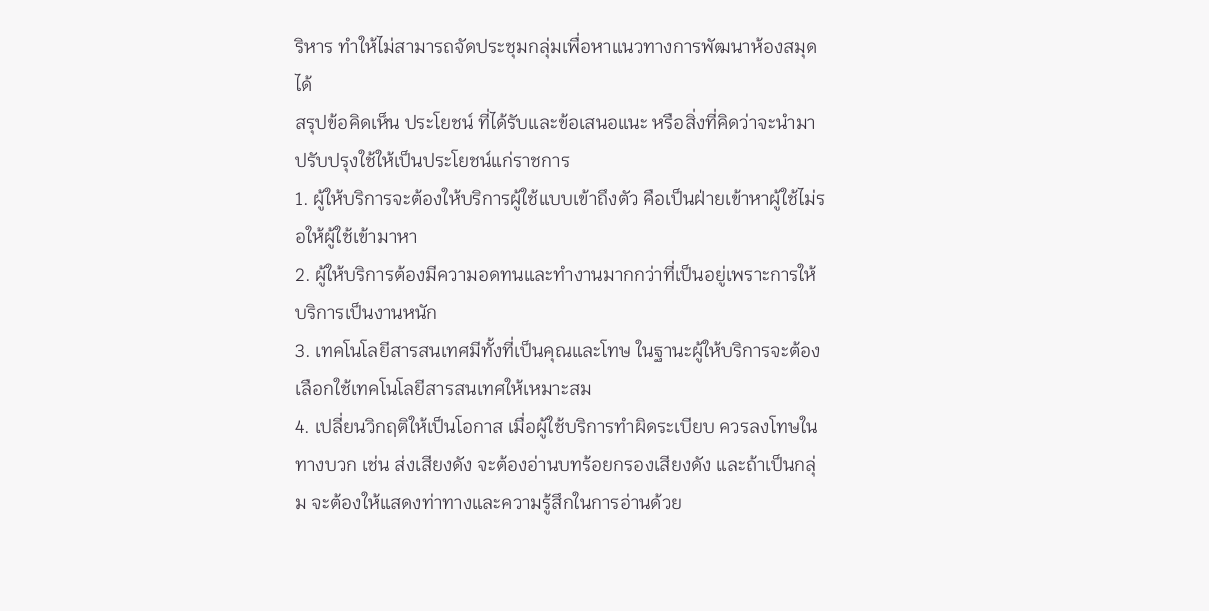ริหาร ทำให้ไม่สามารถจัดประชุมกลุ่มเพื่อหาแนวทางการพัฒนาห้องสมุดได้
สรุปข้อคิดเห็น ประโยชน์ ที่ได้รับและข้อเสนอแนะ หรือสิ่งที่คิดว่าจะนำมาปรับปรุงใช้ให้เป็นประโยชน์แก่ราชการ
1. ผู้ให้บริการจะต้องให้บริการผู้ใช้แบบเข้าถึงตัว คือเป็นฝ่ายเข้าหาผู้ใช้ไม่รอให้ผู้ใช้เข้ามาหา
2. ผู้ให้บริการต้องมีความอดทนและทำงานมากกว่าที่เป็นอยู่เพราะการให้บริการเป็นงานหนัก
3. เทคโนโลยีสารสนเทศมีทั้งที่เป็นคุณและโทษ ในฐานะผู้ให้บริการจะต้องเลือกใช้เทคโนโลยีสารสนเทศให้เหมาะสม
4. เปลี่ยนวิกฤติให้เป็นโอกาส เมื่อผู้ใช้บริการทำผิดระเบียบ ควรลงโทษในทางบวก เช่น ส่งเสียงดัง จะต้องอ่านบทร้อยกรองเสียงดัง และถ้าเป็นกลุ่ม จะต้องให้แสดงท่าทางและความรู้สึกในการอ่านด้วย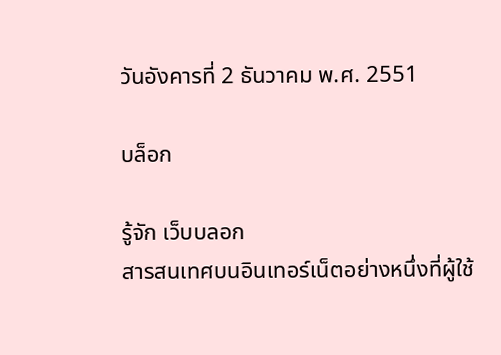วันอังคารที่ 2 ธันวาคม พ.ศ. 2551

บล็อก

รู้จัก เว็บบลอก
สารสนเทศบนอินเทอร์เน็ตอย่างหนึ่งที่ผู้ใช้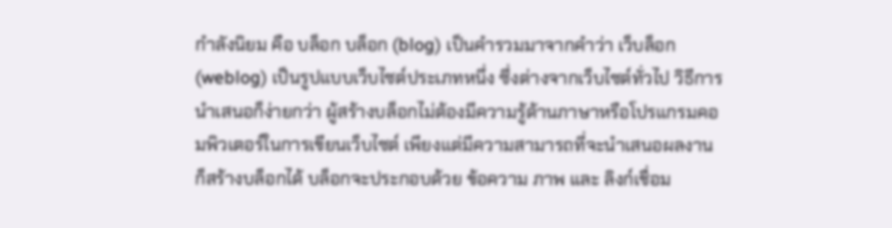กำลังนิยม คือ บล็อก บล็อก (blog) เป็นคำรวมมาจากคำว่า เว็บล็อก (weblog) เป็นรูปแบบเว็บไซต์ประเภทหนึ่ง ซึ่งต่างจากเว็บไซต์ทั่วไป วิธีการนำเสนอก็ง่ายกว่า ผู้สร้างบล็อกไม่ต้องมีความรู้ด้านภาษาหรือโปรแกรมคอมพิวเตอร์ในการเขียนเว็บไซต์ เพียงแต่มีความสามารถที่จะนำเสนอผลงาน ก็สร้างบล็อกได้ บล็อกจะประกอบด้วย ข้อความ ภาพ และ ลิงก์เชื่อม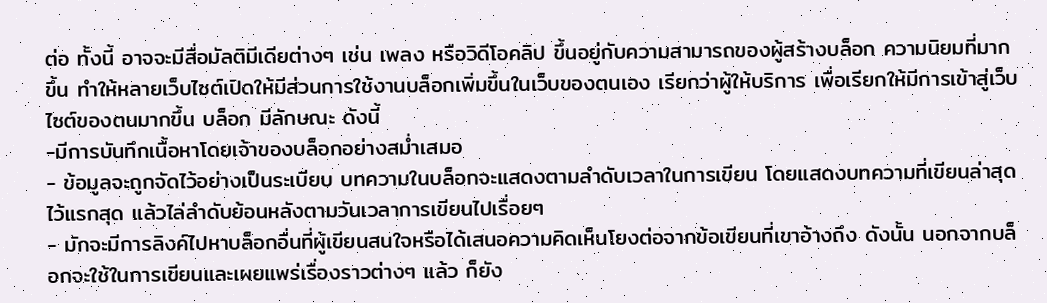ต่อ ทั้งนี้ อาจจะมีสื่อมัลติมีเดียต่างๆ เช่น เพลง หรือวิดีโอคลิป ขึ้นอยู่กับความสามารถของผู้สร้างบล็อก ความนิยมที่มากขึ้น ทำให้หลายเว็บไซต์เปิดให้มีส่วนการใช้งานบล็อกเพิ่มขึ้นในเว็บของตนเอง เรียกว่าผู้ให้บริการ เพื่อเรียกให้มีการเข้าสู่เว็บไซต์ของตนมากขึ้น บล็อก มีลักษณะ ดังนี้
-มีการบันทึกเนื้อหาโดยเจ้าของบล็อกอย่างสม่ำเสมอ
- ข้อมูลจะถูกจัดไว้อย่างเป็นระเบียบ บทความในบล็อกจะแสดงตามลำดับเวลาในการเขียน โดยแสดงบทความที่เขียนล่าสุดไว้แรกสุด แล้วไล่ลำดับย้อนหลังตามวันเวลาการเขียนไปเรื่อยๆ
- มักจะมีการลิงค์ไปหาบล็อกอื่นที่ผู้เขียนสนใจหรือได้เสนอความคิดเห็นโยงต่อจากข้อเขียนที่เขาอ้างถึง ดังนั้น นอกจากบล็อกจะใช้ในการเขียนและเผยแพร่เรื่องราวต่างๆ แล้ว ก็ยัง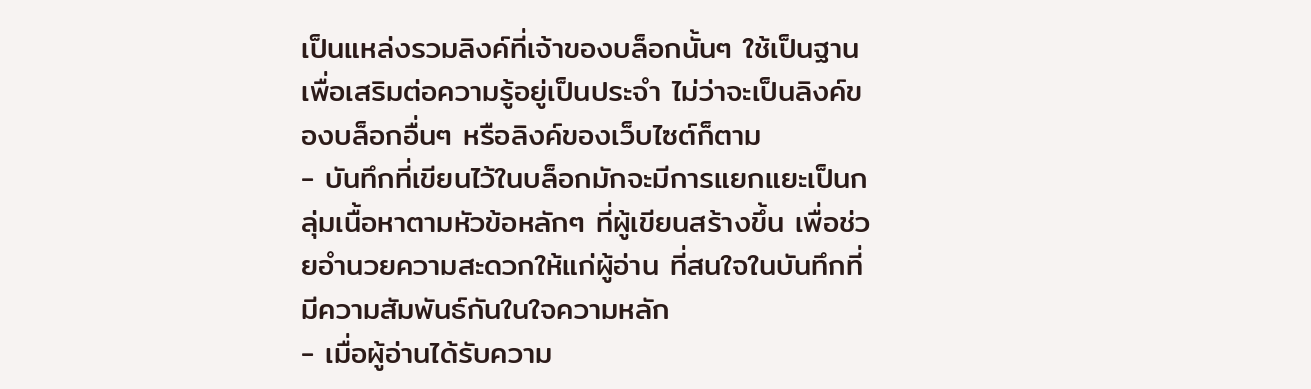เป็นแหล่งรวมลิงค์ที่เจ้าของบล็อกนั้นๆ ใช้เป็นฐานเพื่อเสริมต่อความรู้อยู่เป็นประจำ ไม่ว่าจะเป็นลิงค์ของบล็อกอื่นๆ หรือลิงค์ของเว็บไซต์ก็ตาม
- บันทึกที่เขียนไว้ในบล็อกมักจะมีการแยกแยะเป็นกลุ่มเนื้อหาตามหัวข้อหลักๆ ที่ผู้เขียนสร้างขึ้น เพื่อช่วยอำนวยความสะดวกให้แก่ผู้อ่าน ที่สนใจในบันทึกที่มีความสัมพันธ์กันในใจความหลัก
- เมื่อผู้อ่านได้รับความ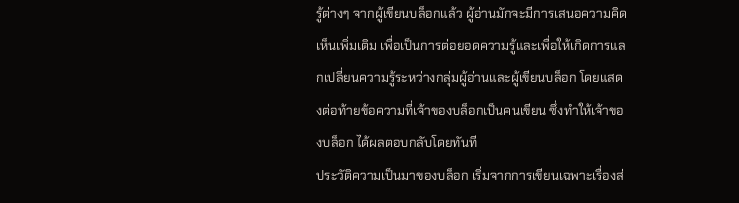รู้ต่างๆ จากผู้เขียนบล็อกแล้ว ผู้อ่านมักจะมีการเสนอความคิดเห็นเพิ่มเติม เพื่อเป็นการต่อยอดความรู้และเพื่อให้เกิดการแลกเปลี่ยนความรู้ระหว่างกลุ่มผู้อ่านและผู้เขียนบล็อก โดยแสดงต่อท้ายข้อความที่เจ้าของบล็อกเป็นคนเขียน ซึ่งทำให้เจ้าของบล็อก ได้ผลตอบกลับโดยทันที
ประวัติความเป็นมาของบล็อก เริ่มจากการเขียนเฉพาะเรื่องส่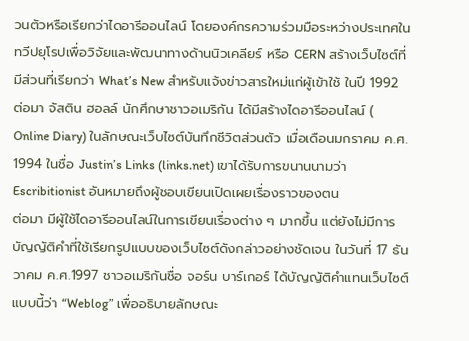วนตัวหรือเรียกว่าไดอารีออนไลน์ โดยองค์กรความร่วมมือระหว่างประเทศในทวีปยุโรปเพื่อวิจัยและพัฒนาทางด้านนิวเคลียร์ หรือ CERN สร้างเว็บไซต์ที่มีส่วนที่เรียกว่า What’s New สำหรับแจ้งข่าวสารใหม่แก่ผู้เข้าใช้ ในปี 1992 ต่อมา จัสติน ฮอลล์ นักศึกษาชาวอเมริกัน ได้มีสร้างไดอารีออนไลน์ ( Online Diary) ในลักษณะเว็บไซต์บันทึกชีวิตส่วนตัว เมื่อเดือนมกราคม ค.ศ. 1994 ในชื่อ Justin’s Links (links.net) เขาได้รับการขนานนามว่า Escribitionist อันหมายถึงผู้ชอบเขียนเปิดเผยเรื่องราวของตน
ต่อมา มีผู้ใช้ไดอารีออนไลน์ในการเขียนเรื่องต่าง ๆ มากขึ้น แต่ยังไม่มีการบัญญัติคำที่ใช้เรียกรูปแบบของเว็บไซต์ดังกล่าวอย่างชัดเจน ในวันที่ 17 ธันวาคม ค.ศ.1997 ชาวอเมริกันชื่อ จอร์น บาร์เกอร์ ได้บัญญัติคำแทนเว็บไซต์แบบนี้ว่า “Weblog” เพื่ออธิบายลักษณะ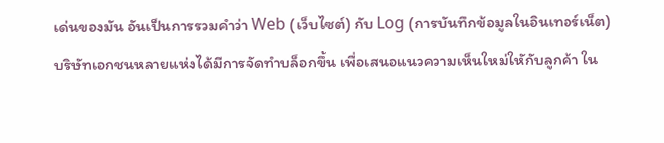เด่นของมัน อันเป็นการรวมคำว่า Web (เว็บไซต์) กับ Log (การบันทึกข้อมูลในอินเทอร์เน็ต)
บริษัทเอกชนหลายแห่งได้มีการจัดทำบล็อกขึ้น เพื่อเสนอแนวความเห็นใหม่ใหักับลูกค้า ใน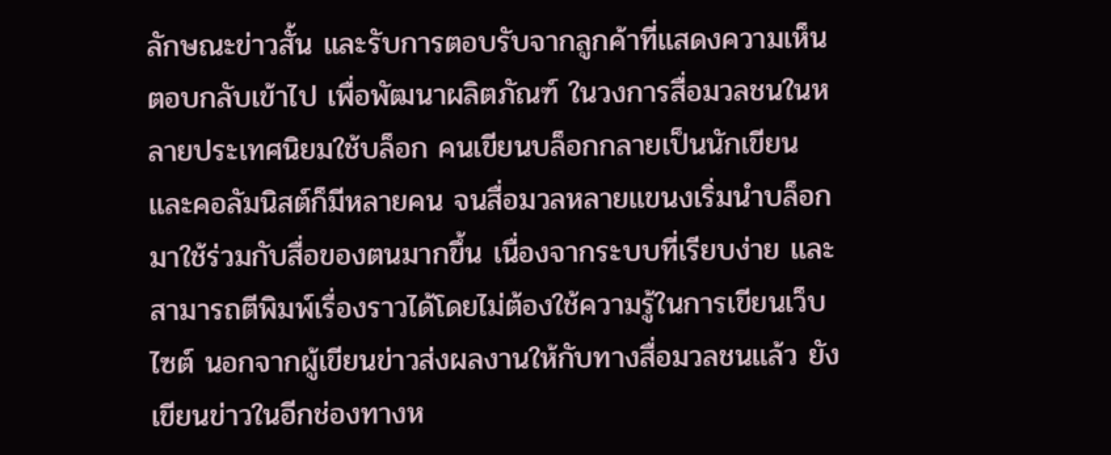ลักษณะข่าวสั้น และรับการตอบรับจากลูกค้าที่แสดงความเห็นตอบกลับเข้าไป เพื่อพัฒนาผลิตภัณฑ์ ในวงการสื่อมวลชนในหลายประเทศนิยมใช้บล็อก คนเขียนบล็อกกลายเป็นนักเขียนและคอลัมนิสต์ก็มีหลายคน จนสื่อมวลหลายแขนงเริ่มนำบล็อกมาใช้ร่วมกับสื่อของตนมากขึ้น เนื่องจากระบบที่เรียบง่าย และสามารถตีพิมพ์เรื่องราวได้โดยไม่ต้องใช้ความรู้ในการเขียนเว็บไซต์ นอกจากผู้เขียนข่าวส่งผลงานให้กับทางสื่อมวลชนแล้ว ยังเขียนข่าวในอีกช่องทางห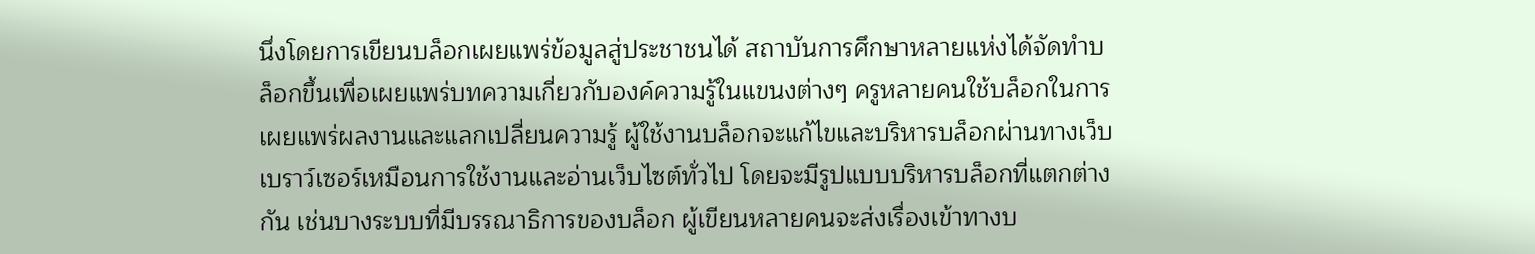นึ่งโดยการเขียนบล็อกเผยแพร่ข้อมูลสู่ประชาชนได้ สถาบันการศึกษาหลายแห่งได้จัดทำบล็อกขึ้นเพื่อเผยแพร่บทความเกี่ยวกับองค์ความรู้ในแขนงต่างๆ ครูหลายคนใช้บล็อกในการเผยแพร่ผลงานและแลกเปลี่ยนความรู้ ผู้ใช้งานบล็อกจะแก้ไขและบริหารบล็อกผ่านทางเว็บเบราว์เซอร์เหมือนการใช้งานและอ่านเว็บไซต์ทั่วไป โดยจะมีรูปแบบบริหารบล็อกที่แตกต่างกัน เช่นบางระบบที่มีบรรณาธิการของบล็อก ผู้เขียนหลายคนจะส่งเรื่องเข้าทางบ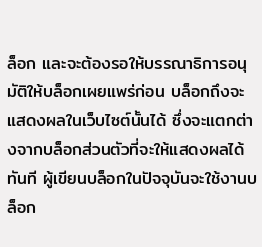ล็อก และจะต้องรอให้บรรณาธิการอนุมัติให้บล็อกเผยแพร่ก่อน บล็อกถึงจะแสดงผลในเว็บไซต์นั้นได้ ซึ่งจะแตกต่างจากบล็อกส่วนตัวที่จะให้แสดงผลได้ทันที ผู้เขียนบล็อกในปัจจุบันจะใช้งานบล็อก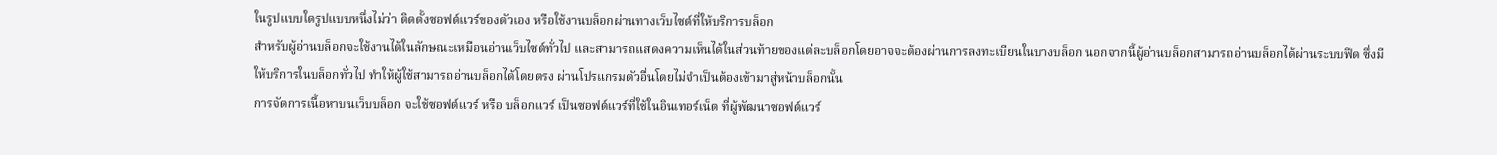ในรูปแบบใดรูปแบบหนึ่งไม่ว่า ติดตั้งซอฟต์แวร์ของตัวเอง หรือใช้งานบล็อกผ่านทางเว็บไซต์ที่ให้บริการบล็อก
สำหรับผู้อ่านบล็อกจะใช้งานได้ในลักษณะเหมือนอ่านเว็บไซต์ทั่วไป และสามารถแสดงความเห็นได้ในส่วนท้ายของแต่ละบล็อกโดยอาจจะต้องผ่านการลงทะเบียนในบางบล็อก นอกจากนี้ผู้อ่านบล็อกสามารถอ่านบล็อกได้ผ่านระบบฟีด ซึ่งมีให้บริการในบล็อกทั่วไป ทำให้ผู้ใช้สามารถอ่านบล็อกได้โดยตรง ผ่านโปรแกรมตัวอื่นโดยไม่จำเป็นต้องเข้ามาสู่หน้าบล็อกนั้น
การจัดการเนื้อหาบนเว็บบล็อก จะใช้ซอฟต์แวร์ หรือ บล็อกแวร์ เป็นซอฟต์แวร์ที่ใช้ในอินเทอร์เน็ต ที่ผู้พัฒนาซอฟต์แวร์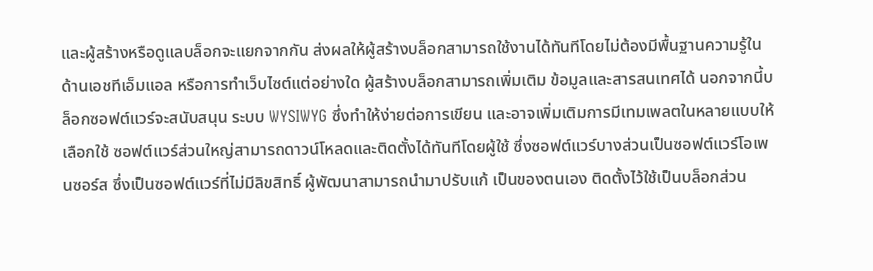และผู้สร้างหรือดูแลบล็อกจะแยกจากกัน ส่งผลให้ผู้สร้างบล็อกสามารถใช้งานได้ทันทีโดยไม่ต้องมีพื้นฐานความรู้ในด้านเอชทีเอ็มแอล หรือการทำเว็บไซต์แต่อย่างใด ผู้สร้างบล็อกสามารถเพิ่มเติม ข้อมูลและสารสนเทศได้ นอกจากนี้บล็อกซอฟต์แวร์จะสนับสนุน ระบบ WYSIWYG ซึ่งทำให้ง่ายต่อการเขียน และอาจเพิ่มเติมการมีเทมเพลตในหลายแบบให้เลือกใช้ ซอฟต์แวร์ส่วนใหญ่สามารถดาวน์โหลดและติดตั้งได้ทันทีโดยผู้ใช้ ซึ่งซอฟต์แวร์บางส่วนเป็นซอฟต์แวร์โอเพนซอร์ส ซึ่งเป็นซอฟต์แวร์ที่ไม่มีลิขสิทธิ์ ผู้พัฒนาสามารถนำมาปรับแก้ เป็นของตนเอง ติดตั้งไว้ใช้เป็นบล็อกส่วน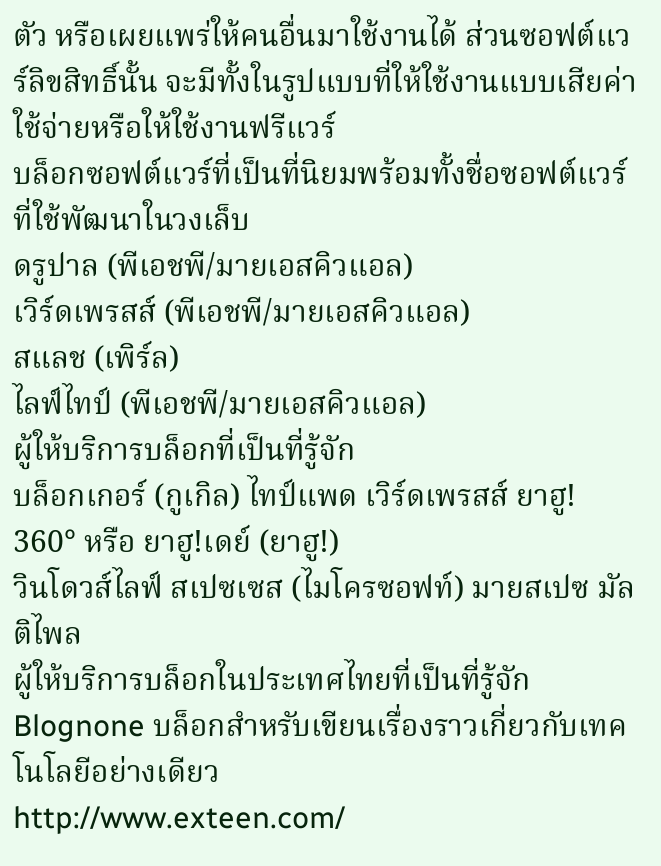ตัว หรือเผยแพร่ให้คนอื่นมาใช้งานได้ ส่วนซอฟต์แวร์ลิขสิทธิ์นั้น จะมีทั้งในรูปแบบที่ให้ใช้งานแบบเสียค่าใช้จ่ายหรือให้ใช้งานฟรีแวร์
บล็อกซอฟต์แวร์ที่เป็นที่นิยมพร้อมทั้งชื่อซอฟต์แวร์ที่ใช้พัฒนาในวงเล็บ
ดรูปาล (พีเอชพี/มายเอสคิวแอล)
เวิร์ดเพรสส์ (พีเอชพี/มายเอสคิวแอล)
สแลช (เพิร์ล)
ไลฟ์ไทป์ (พีเอชพี/มายเอสคิวแอล)
ผู้ให้บริการบล็อกที่เป็นที่รู้จัก
บล็อกเกอร์ (กูเกิล) ไทป์แพด เวิร์ดเพรสส์ ยาฮู! 360° หรือ ยาฮู!เดย์ (ยาฮู!)
วินโดวส์ไลฟ์ สเปซเซส (ไมโครซอฟท์) มายสเปซ มัลติไพล
ผู้ให้บริการบล็อกในประเทศไทยที่เป็นที่รู้จัก
Blognone บล็อกสำหรับเขียนเรื่องราวเกี่ยวกับเทคโนโลยีอย่างเดียว
http://www.exteen.com/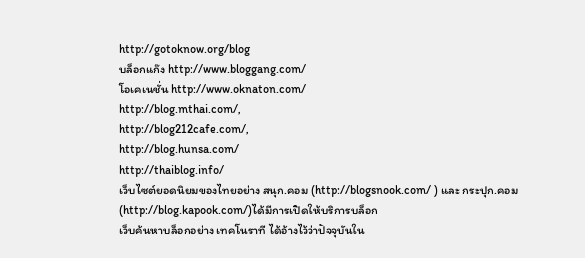http://gotoknow.org/blog
บล็อกแก๊ง http://www.bloggang.com/
โอเคเนชั่น http://www.oknaton.com/
http://blog.mthai.com/,
http://blog212cafe.com/,
http://blog.hunsa.com/
http://thaiblog.info/
เว็บไซต์ยอดนิยมของไทยอย่าง สนุก.คอม (http://blogsnook.com/ ) และ กระปุก.คอม (http://blog.kapook.com/)ได้มีการเปิดให้บริการบล็อก
เว็บค้นหาบล็อกอย่าง เทคโนราที ได้อ้างไว้ว่าปัจจุบันใน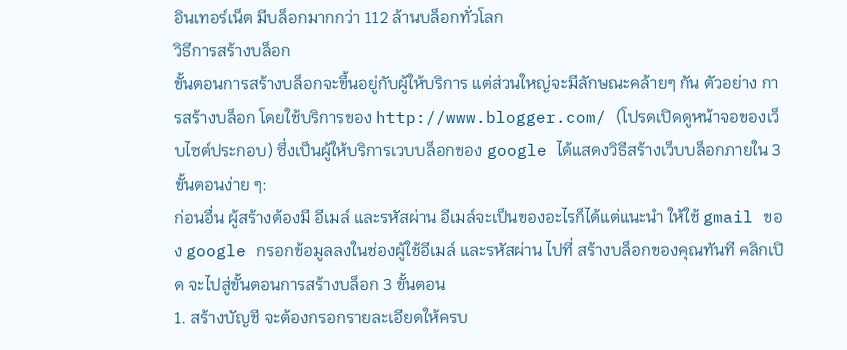อินเทอร์เน็ต มีบล็อกมากกว่า 112 ล้านบล็อกทั่วโลก
วิธีการสร้างบล็อก
ขั้นตอนการสร้างบล็อกจะขึ้นอยู่กับผู้ให้บริการ แต่ส่วนใหญ่จะมีลักษณะคล้ายๆ กัน ตัวอย่าง การสร้างบล็อก โดยใช้บริการของ http://www.blogger.com/ (โปรดเปิดดูหน้าจอของเว็บไซต์ประกอบ) ซึ่งเป็นผู้ให้บริการเวบบล็อกของ google ได้แสดงวิธีสร้างเว็บบล็อกภายใน 3 ขั้นตอนง่าย ๆ:
ก่อนอื่น ผู้สร้างต้องมี อีเมล์ และรหัสผ่าน อีเมล์จะเป็นของอะไรก็ได้แต่แนะนำ ให้ใช้ gmail ของ google กรอกข้อมูลลงในช่องผู้ใช้อีเมล์ และรหัสผ่าน ไปที่ สร้างบล็อกของคุณทันที คลิกเปิด จะไปสู่ขั้นตอนการสร้างบล็อก 3 ขั้นตอน
1. สร้างบัญชี จะต้องกรอกรายละเอียดให้ครบ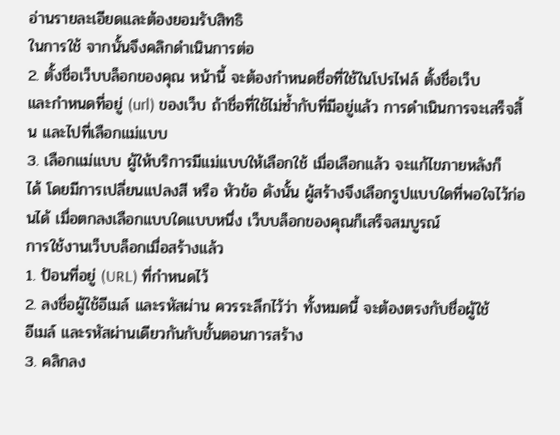อ่านรายละเอียดและต้องยอมรับสิทธิ
ในการใช้ จากนั้นจึงคลิกดำเนินการต่อ
2. ตั้งชื่อเว็บบล็อกของคุณ หน้านี้ จะต้องกำหนดชื่อที่ใช้ในโปรไฟล์ ตั้งชื่อเว็บ
และกำหนดที่อยู่ (url) ของเว็บ ถ้าชื่อที่ใช้ไม่ซ้ำกับที่มีอยู่แล้ว การดำเนินการจะเสร็จสิ้น และไปที่เลือกแม่แบบ
3. เลือกแม่แบบ ผู้ให้บริการมีแม่แบบให้เลือกใช้ เมื่อเลือกแล้ว จะแก้ไขภายหลังก็
ได้ โดยมีการเปลี่ยนแปลงสี หรือ หัวข้อ ดังนั้น ผู้สร้างจึงเลือกรูปแบบใดที่พอใจไว้ก่อนได้ เมื่อตกลงเลือกแบบใดแบบหนึ่ง เว็บบล็อกของคุณก็เสร็จสมบูรณ์
การใช้งานเว็บบล็อกเมื่อสร้างแล้ว
1. ป้อนที่อยู่ (URL) ที่กำหนดไว้
2. ลงชื่อผู้ใช้อีเมล์ และรหัสผ่าน ควรระลึกไว้ว่า ทั้งหมดนี้ จะต้องตรงกับชื่อผู้ใช้
อีเมล์ และรหัสผ่านเดียวกันกับขั้นตอนการสร้าง
3. คลิกลง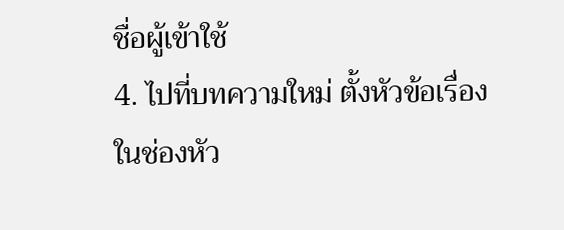ชื่อผู้เข้าใช้
4. ไปที่บทความใหม่ ตั้งหัวข้อเรื่อง ในช่องหัว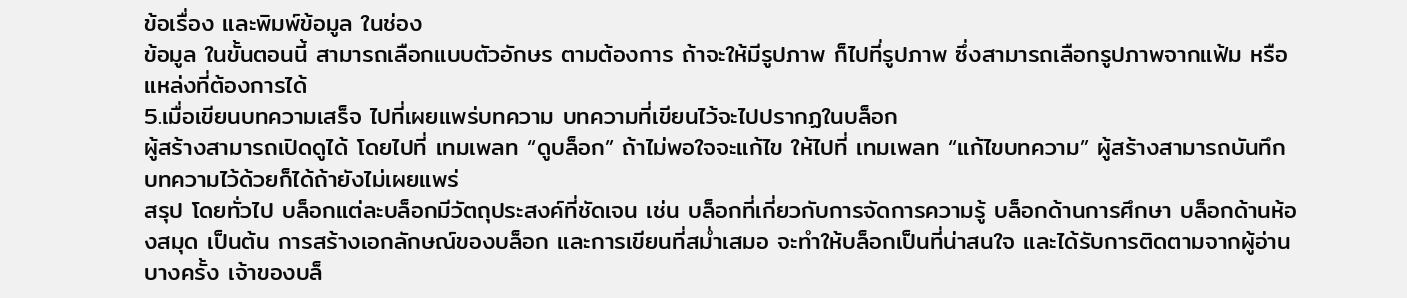ข้อเรื่อง และพิมพ์ข้อมูล ในช่อง
ข้อมูล ในขั้นตอนนี้ สามารถเลือกแบบตัวอักษร ตามต้องการ ถ้าจะให้มีรูปภาพ ก็ไปที่รูปภาพ ซึ่งสามารถเลือกรูปภาพจากแฟ้ม หรือแหล่งที่ต้องการได้
5.เมื่อเขียนบทความเสร็จ ไปที่เผยแพร่บทความ บทความที่เขียนไว้จะไปปรากฏในบล็อก
ผู้สร้างสามารถเปิดดูได้ โดยไปที่ เทมเพลท “ดูบล็อก” ถ้าไม่พอใจจะแก้ไข ให้ไปที่ เทมเพลท “แก้ไขบทความ” ผู้สร้างสามารถบันทึกบทความไว้ด้วยก็ได้ถ้ายังไม่เผยแพร่
สรุป โดยทั่วไป บล็อกแต่ละบล็อกมีวัตถุประสงค์ที่ชัดเจน เช่น บล็อกที่เกี่ยวกับการจัดการความรู้ บล็อกด้านการศึกษา บล็อกด้านห้องสมุด เป็นต้น การสร้างเอกลักษณ์ของบล็อก และการเขียนที่สม่ำเสมอ จะทำให้บล็อกเป็นที่น่าสนใจ และได้รับการติดตามจากผู้อ่าน บางครั้ง เจ้าของบล็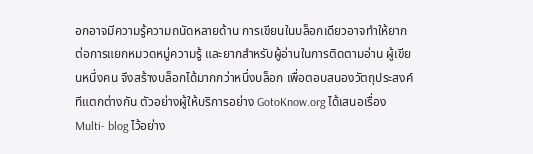อกอาจมีความรู้ความถนัดหลายด้าน การเขียนในบล็อกเดียวอาจทำให้ยากต่อการแยกหมวดหมู่ความรู้ และยากสำหรับผู้อ่านในการติดตามอ่าน ผู้เขียนหนึ่งคน จึงสร้างบล็อกได้มากกว่าหนึ่งบล็อก เพื่อตอบสนองวัตถุประสงค์ทีแตกต่างกัน ตัวอย่างผู้ให้บริการอย่าง GotoKnow.org ได้เสนอเรื่อง Multi- blog ไว้อย่าง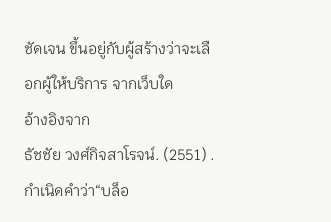ชัดเจน ขึ้นอยู่กับผู้สร้างว่าจะเลือกผู้ให้บริการ จากเว็บใด
อ้างอิงจาก
ธัชชัย วงศ์กิจสาโรจน์. (2551) . กำเนิดคำว่า“บล็อ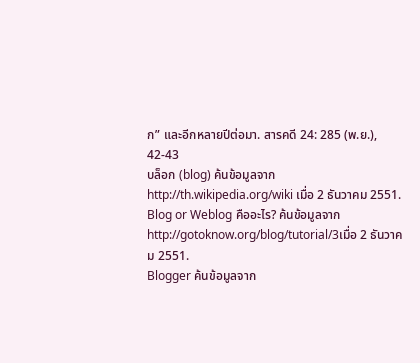ก” และอีกหลายปีต่อมา. สารคดี 24: 285 (พ.ย.), 42-43
บล็อก (blog) ค้นข้อมูลจาก http://th.wikipedia.org/wiki เมื่อ 2 ธันวาคม 2551.
Blog or Weblog คืออะไร? ค้นข้อมูลจาก http://gotoknow.org/blog/tutorial/3เมื่อ 2 ธันวาคม 2551.
Blogger ค้นข้อมูลจาก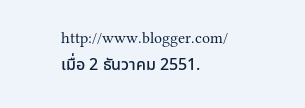http://www.blogger.com/ เมื่อ 2 ธันวาคม 2551.